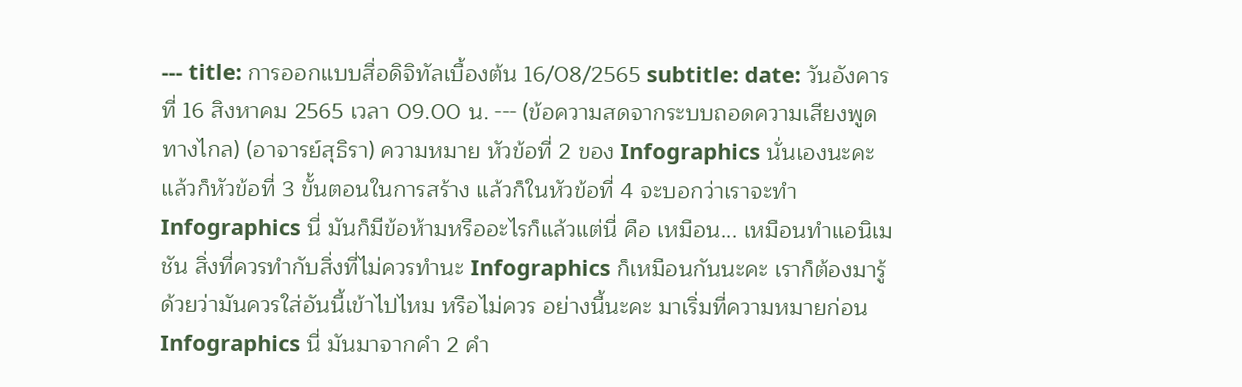--- title: การออกแบบสื่อดิจิทัลเบื้องต้น 16/08/2565 subtitle: date: วันอังคารที่ 16 สิงหาคม 2565 เวลา 09.00 น. --- (ข้อความสดจากระบบถอดความเสียงพูดทางไกล) (อาจารย์สุธิรา) ความหมาย หัวข้อที่ 2 ของ Infographics นั่นเองนะคะ แล้วก็หัวข้อที่ 3 ขั้นตอนในการสร้าง แล้วก็ในหัวข้อที่ 4 จะบอกว่าเราจะทำ Infographics นี่ มันก็มีข้อห้ามหรืออะไรก็แล้วแต่นี่ คือ เหมือน... เหมือนทำแอนิเมชัน สิ่งที่ควรทำกับสิ่งที่ไม่ควรทำนะ Infographics ก็เหมือนกันนะคะ เราก็ต้องมารู้ด้วยว่ามันควรใส่อันนี้เข้าไปไหม หรือไม่ควร อย่างนี้นะคะ มาเริ่มที่ความหมายก่อน Infographics นี่ มันมาจากคำ 2 คำ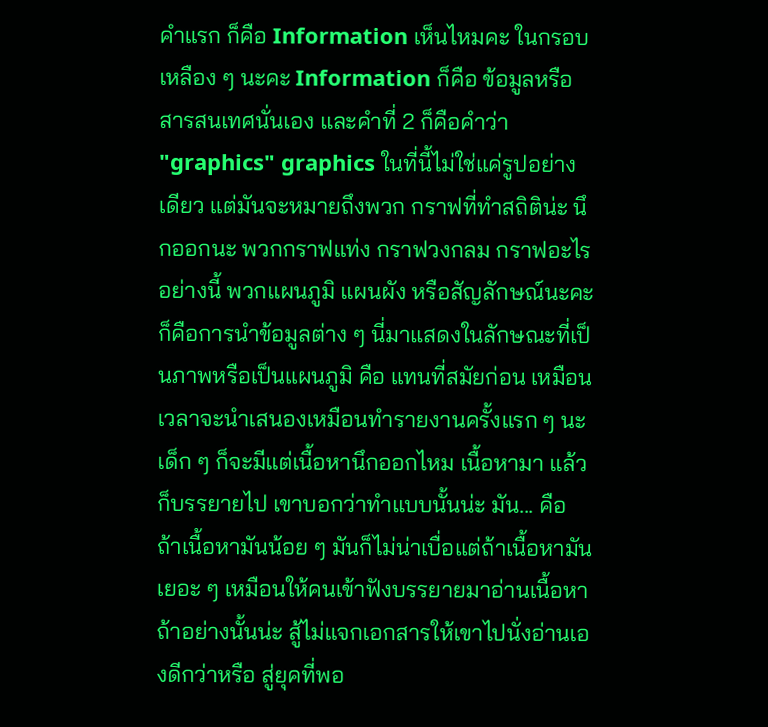คำแรก ก็คือ Information เห็นไหมคะ ในกรอบเหลือง ๆ นะคะ Information ก็คือ ข้อมูลหรือสารสนเทศนั่นเอง และคำที่ 2 ก็คือคำว่า "graphics" graphics ในที่นี้ไม่ใช่แค่รูปอย่างเดียว แต่มันจะหมายถึงพวก กราฟที่ทำสถิติน่ะ นึกออกนะ พวกกราฟแท่ง กราฟวงกลม กราฟอะไรอย่างนี้ พวกแผนภูมิ แผนผัง หรือสัญลักษณ์นะคะ ก็คือการนำข้อมูลต่าง ๆ นี่มาแสดงในลักษณะที่เป็นภาพหรือเป็นแผนภูมิ คือ แทนที่สมัยก่อน เหมือนเวลาจะนำเสนองเหมือนทำรายงานครั้งแรก ๆ นะ เด็ก ๆ ก็จะมีแต่เนื้อหานึกออกไหม เนื้อหามา แล้วก็บรรยายไป เขาบอกว่าทำแบบนั้นน่ะ มัน... คือ ถ้าเนื้อหามันน้อย ๆ มันก็ไม่น่าเบื่อแต่ถ้าเนื้อหามันเยอะ ๆ เหมือนให้คนเข้าฟังบรรยายมาอ่านเนื้อหาถ้าอย่างนั้นน่ะ สู้ไม่แจกเอกสารให้เขาไปนั่งอ่านเองดีกว่าหรือ สู่ยุคที่พอ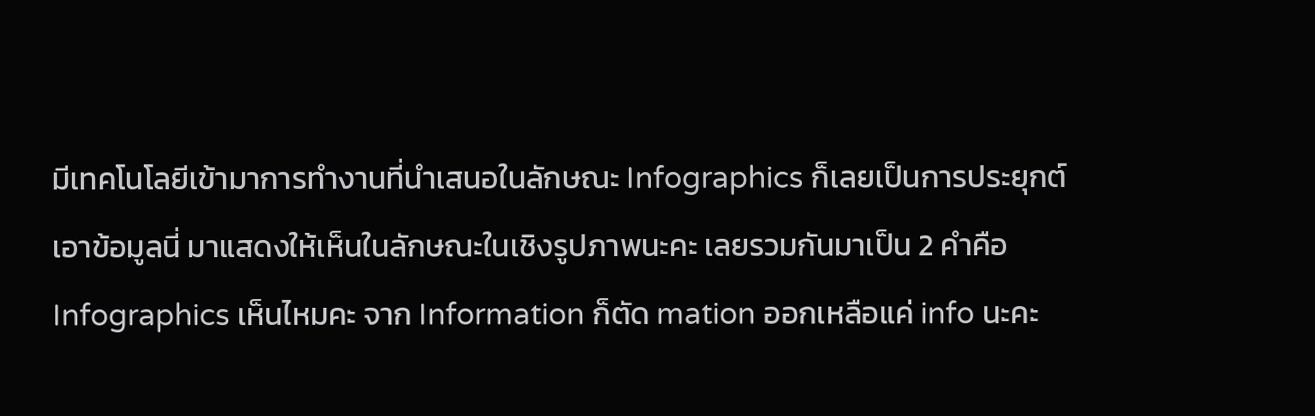มีเทคโนโลยีเข้ามาการทำงานที่นำเสนอในลักษณะ Infographics ก็เลยเป็นการประยุกต์เอาข้อมูลนี่ มาแสดงให้เห็นในลักษณะในเชิงรูปภาพนะคะ เลยรวมกันมาเป็น 2 คำคือInfographics เห็นไหมคะ จาก Information ก็ตัด mation ออกเหลือแค่ info นะคะ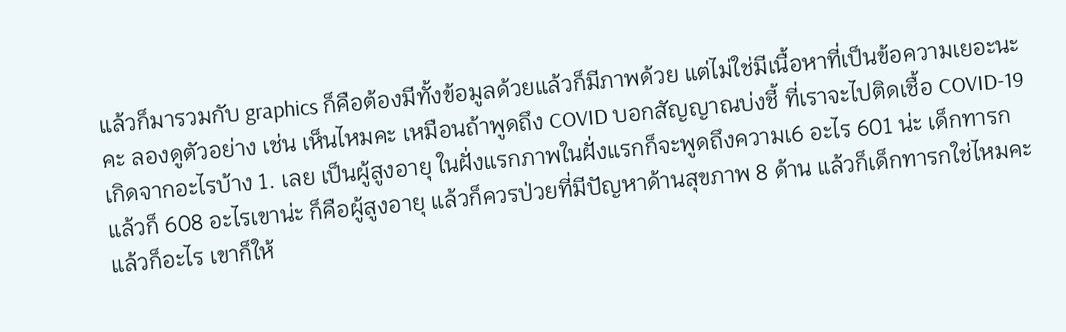แล้วก็มารวมกับ graphics ก็คือต้องมีทั้งข้อมูลด้วยแล้วก็มีภาพด้วย แต่ไม่ใช่มีเนื้อหาที่เป็นข้อความเยอะนะคะ ลองดูตัวอย่าง เช่น เห็นไหมคะ เหมือนถ้าพูดถึง COVID บอกสัญญาณบ่งชี้ ที่เราจะไปติดเชื้อ COVID-19 เกิดจากอะไรบ้าง 1. เลย เป็นผู้สูงอายุ ในฝั่งแรกภาพในฝั่งแรกก็จะพูดถึงความเ6 อะไร 601 น่ะ เด็กทารก แล้วก็ 608 อะไรเขาน่ะ ก็คือผู้สูงอายุ แล้วก็ควรป่วยที่มีปัญหาด้านสุขภาพ 8 ด้าน แล้วก็เด็กทารกใช่ไหมคะ แล้วก็อะไร เขาก็ให้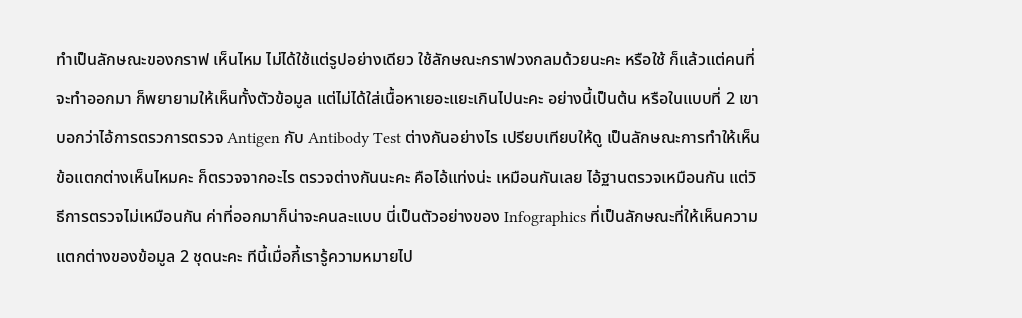ทำเป็นลักษณะของกราฟ เห็นไหม ไม่ได้ใช้แต่รูปอย่างเดียว ใช้ลักษณะกราฟวงกลมด้วยนะคะ หรือใช้ ก็แล้วแต่คนที่จะทำออกมา ก็พยายามให้เห็นทั้งตัวข้อมูล แต่ไม่ได้ใส่เนื้อหาเยอะแยะเกินไปนะคะ อย่างนี้เป็นต้น หรือในแบบที่ 2 เขาบอกว่าไอ้การตรวการตรวจ Antigen กับ Antibody Test ต่างกันอย่างไร เปรียบเทียบให้ดู เป็นลักษณะการทำให้เห็นข้อแตกต่างเห็นไหมคะ ก็ตรวจจากอะไร ตรวจต่างกันนะคะ คือไอ้แท่งน่ะ เหมือนกันเลย ไอ้ฐานตรวจเหมือนกัน แต่วิธีการตรวจไม่เหมือนกัน ค่าที่ออกมาก็น่าจะคนละแบบ นี่เป็นตัวอย่างของ Infographics ที่เป็นลักษณะที่ให้เห็นความแตกต่างของข้อมูล 2 ชุดนะคะ ทีนี้เมื่อกี้เรารู้ความหมายไป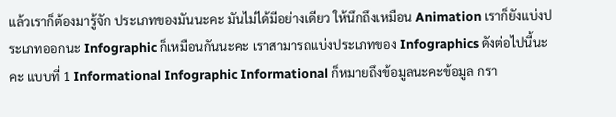แล้วเราก็ต้องมารู้จัก ประเภทของมันนะคะ มันไม่ได้มีอย่างเดียว ให้นึกถึงเหมือน Animation เราก็ยังแบ่งประเภทออกนะ Infographic ก็เหมือนกันนะคะ เราสามารถแบ่งประเภทของ Infographics ดังต่อไปนี้นะคะ แบบที่ 1 Informational Infographic Informational ก็หมายถึงข้อมูลนะคะข้อมูล กรา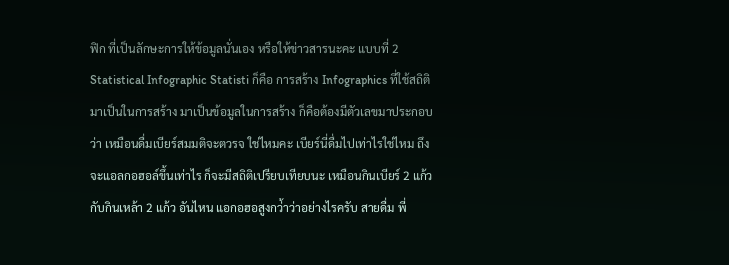ฟิก ที่เป็นลักษะการให้ข้อมูลนั่นเอง หรือให้ข่าวสารนะคะ แบบที่ 2 Statistical Infographic Statisti ก็คือ การสร้าง Infographics ที่ใช้สถิติมาเป็นในการสร้าง มาเป็นข้อมูลในการสร้าง ก็คือต้องมีตัวเลขมาประกอบว่า เหมือนดื่มเบียร์สมมติจะตวรจ ใช่ไหมคะ เบียร์นี่ดื่มไปเท่าไรใช่ไหม ถึงจะแอลกอฮอล์ขึ้นเท่าไร ก็จะมีสถิติเปรียบเทียบนะ เหมือนกินเบียร์ 2 แก้ว กับกินเหล้า 2 แก้ว อันไหน แอกอฮอสูงกว่้าว่าอย่างไรครับ สายดื่ม พี่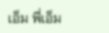เอ็ม พี่เอ็ม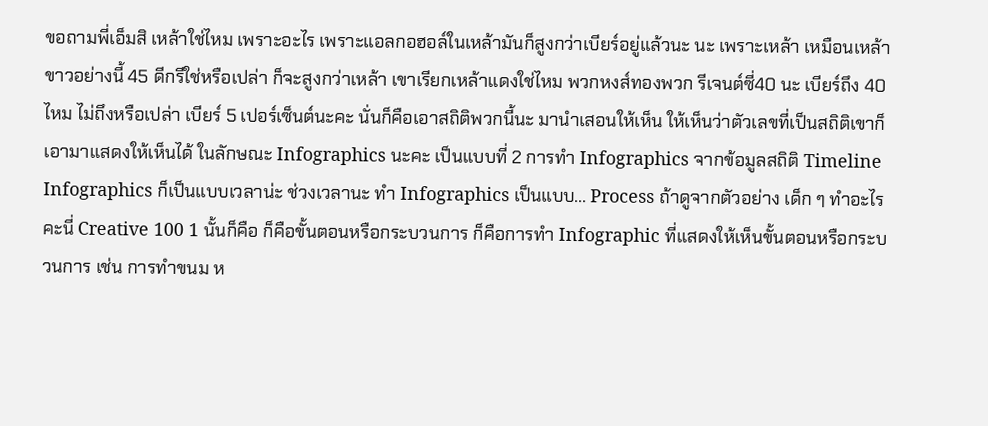ขอถามพี่เอ็มสิ เหล้าใช่ไหม เพราะอะไร เพราะแอลกอฮอล์ในเหล้ามันก็สูงกว่าเบียร์อยู่แล้วนะ นะ เพราะเหล้า เหมือนเหล้าขาวอย่างนี้ 45 ดีกรีใช่หรือเปล่า ก็จะสูงกว่าเหล้า เขาเรียกเหล้าแดงใช่ไหม พวกหงส์ทองพวก รีเจนต์ซี่40 นะ เบียร์ถึง 40 ไหม ไม่ถึงหรือเปล่า เบียร์ 5 เปอร์เซ็นต์นะคะ นั่นก็คือเอาสถิติพวกนี้นะ มานำเสอนให้เห็น ให้เห็นว่าตัวเลขที่เป็นสถิติเขาก็เอามาแสดงให้เห็นได้ ในลักษณะ Infographics นะคะ เป็นแบบที่ 2 การทำ Infographics จากข้อมูลสถิติ Timeline Infographics ก็เป็นแบบเวลาน่ะ ช่วงเวลานะ ทำ Infographics เป็นแบบ... Process ถ้าดูจากตัวอย่าง เด็ก ๆ ทำอะไรคะนี่ Creative 100 1 นั้นก็คือ ก็คือขั้นตอนหรือกระบวนการ ก็คือการทำ Infographic ที่แสดงให้เห็นขั้นตอนหรือกระบวนการ เช่น การทำขนม ห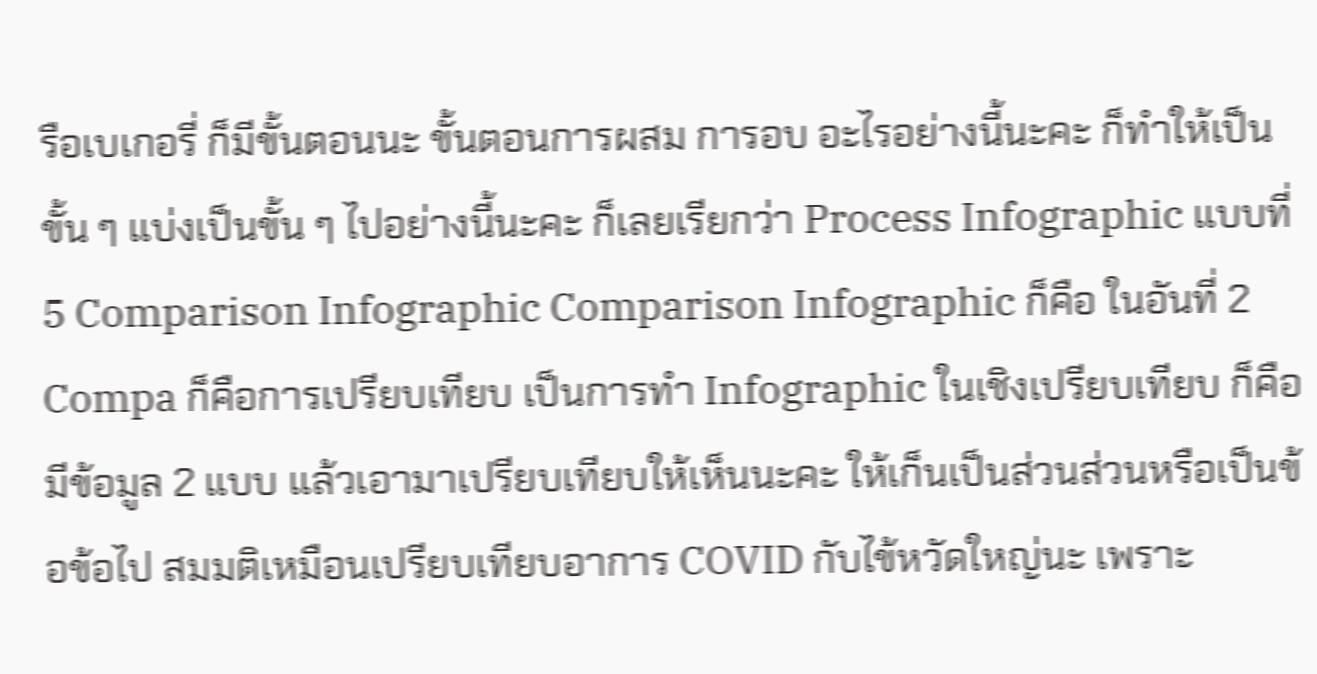รือเบเกอรี่ ก็มีขั้นตอนนะ ขั้นตอนการผสม การอบ อะไรอย่างนี้นะคะ ก็ทำให้เป็นขั้น ๆ แบ่งเป็นขั้น ๆ ไปอย่างนี้นะคะ ก็เลยเรียกว่า Process Infographic แบบที่ 5 Comparison Infographic Comparison Infographic ก็คือ ในอันที่ 2 Compa ก็คือการเปรียบเทียบ เป็นการทำ Infographic ในเชิงเปรียบเทียบ ก็คือมีข้อมูล 2 แบบ แล้วเอามาเปรียบเทียบให้เห็นนะคะ ให้เก็นเป็นส่วนส่วนหรือเป็นข้อข้อไป สมมติเหมือนเปรียบเทียบอาการ COVID กับไข้หวัดใหญ่นะ เพราะ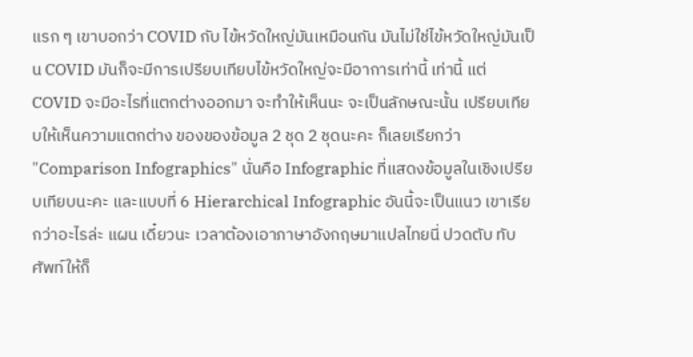แรก ๆ เขาบอกว่า COVID กับ ไข้หวัดใหญ่มันเหมือนกัน มันไม่ใช่ไข้หวัดใหญ่มันเป็น COVID มันก็จะมีการเปรียบเทียบไข้หวัดใหญ่จะมีอาการเท่านี้ เท่านี้ แต่ COVID จะมีอะไรที่แตกต่างออกมา จะทำให้เห็นนะ จะเป็นลักษณะนั้น เปรียบเทียบให้เห็นความแตกต่าง ของของข้อมูล 2 ชุด 2 ชุดนะคะ ก็เลยเรียกว่า "Comparison Infographics" นั่นคือ Infographic ที่แสดงข้อมูลในเชิงเปรียบเทียบนะคะ และแบบที่ 6 Hierarchical Infographic อันนี้จะเป็นแนว เขาเรียกว่าอะไรล่ะ แผน เดี๋ยวนะ เวลาต้องเอาภาษาอังกฤษมาแปลไทยนี่ ปวดตับ ทับศัพท์ให้ก็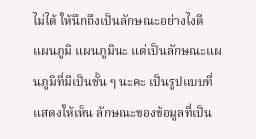ไม่ได้ ให้นึกถึงเป็นลักษณะอย่างไงดี แผนภูมิ แผนภูมินะ แต่เป็นลักษณะแผนภูมิที่มีเป็นชั้น ๆ นะคะ เป็นรูปแบบที่แสดงให้เห็น ลักษณะของข้อมูลที่เป็น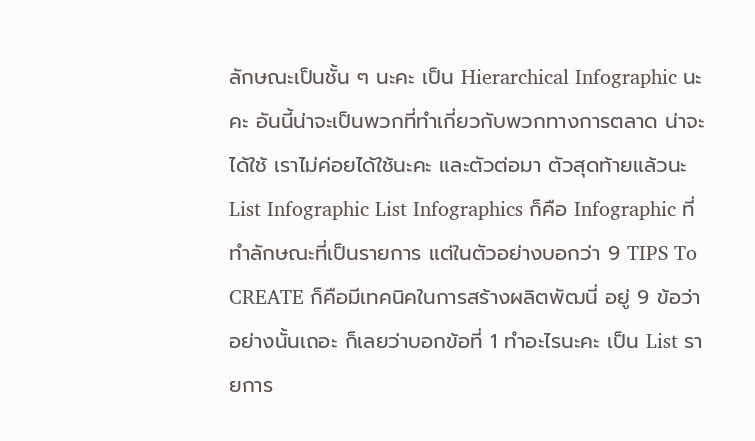ลักษณะเป็นชั้น ๆ นะคะ เป็น Hierarchical Infographic นะคะ อันนี้น่าจะเป็นพวกที่ทำเกี่ยวกับพวกทางการตลาด น่าจะได้ใช้ เราไม่ค่อยได้ใช้นะคะ และตัวต่อมา ตัวสุดท้ายแล้วนะ List Infographic List Infographics ก็คือ Infographic ที่ทำลักษณะที่เป็นรายการ แต่ในตัวอย่างบอกว่า 9 TIPS To CREATE ก็คือมีเทคนิคในการสร้างผลิตพัฒนี่ อยู่ 9 ข้อว่าอย่างนั้นเถอะ ก็เลยว่าบอกข้อที่ 1 ทำอะไรนะคะ เป็น List รายการ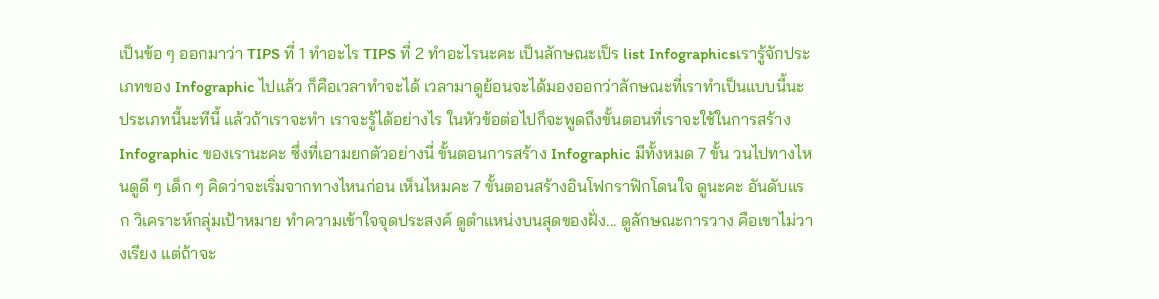เป็นข้อ ๆ ออกมาว่า TIPS ที่ 1 ทำอะไร TIPS ที่ 2 ทำอะไรนะคะ เป็นลักษณะเป็ร list Infographicsเรารู้จักประเภทของ Infographic ไปแล้ว ก็คือเวลาทำจะได้ เวลามาดูย้อนจะได้มองออกว่าลักษณะที่เราทำเป็นแบบนี้นะ ประเภทนี้นะทีนี้ แล้วถ้าเราจะทำ เราจะรู้ได้อย่างไร ในหัวข้อต่อไปก็จะพูดถึงขั้นตอนที่เราจะใช้ในการสร้าง Infographic ของเรานะคะ ซึ่งที่เอามยกตัวอย่างนี่ ขั้นตอนการสร้าง Infographic มีทั้งหมด 7 ขั้น วนไปทางไหนดูดี ๆ เด็ก ๆ คิดว่าจะเริ่มจากทางไหนก่อน เห็นไหมคะ 7 ขั้นตอนสร้างอินโฟกราฟิกโดนใจ ดูนะคะ อันดับแรก วิเคราะห์กลุ่มเป้าหมาย ทำความเข้าใจจุดประสงค์ ดูตำแหน่งบนสุดของฝั่ง... ดูลักษณะการวาง คือเขาไม่วางเรียง แต่ถ้าจะ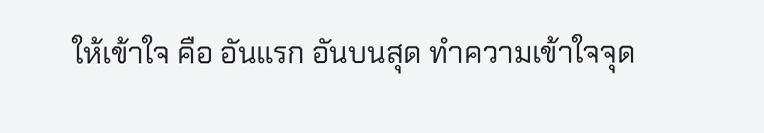ให้เข้าใจ คือ อันแรก อันบนสุด ทำความเข้าใจจุด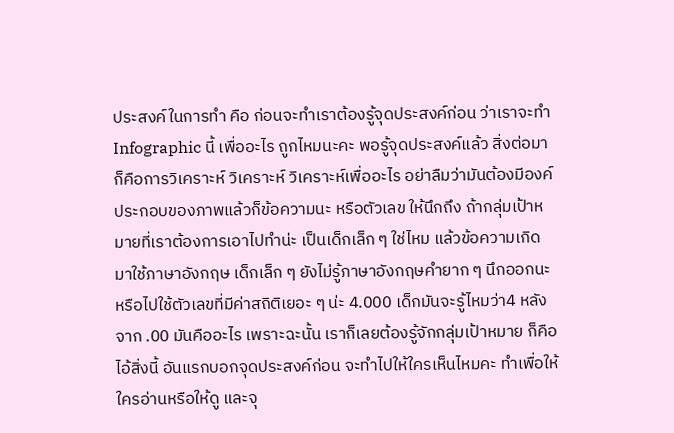ประสงค์ในการทำ คือ ก่อนจะทำเราต้องรู้จุดประสงค์ก่อน ว่าเราจะทำ Infographic นี้ เพื่ออะไร ถูกไหมนะคะ พอรู้จุดประสงค์แล้ว สิ่งต่อมา ก็คือการวิเคราะห์ วิเคราะห์ วิเคราะห์เพื่ออะไร อย่าลืมว่ามันต้องมีองค์ประกอบของภาพแล้วก็ข้อความนะ หรือตัวเลข ให้นึกถึง ถ้ากลุ่มเป้าหมายที่เราต้องการเอาไปทำน่ะ เป็นเด็กเล็ก ๆ ใช่ไหม แล้วข้อความเกิดมาใช้ภาษาอังกฤษ เด็กเล็ก ๆ ยังไม่รู้ภาษาอังกฤษคำยาก ๆ นึกออกนะ หรือไปใช้ตัวเลขที่มีค่าสถิติเยอะ ๆ น่ะ 4.000 เด็กมันจะรู้ไหมว่า4 หลังจาก .00 มันคืออะไร เพราะฉะนั้น เราก็เลยต้องรู้จักกลุ่มเป้าหมาย ก็คือไอ้สิ่งนี้ อันแรกบอกจุดประสงค์ก่อน จะทำไปให้ใครเห็นไหมคะ ทำเพื่อให้ใครอ่านหรือให้ดู และจุ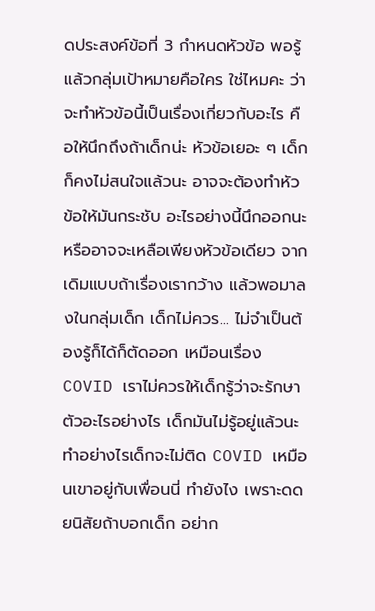ดประสงค์ข้อที่ 3 กำหนดหัวข้อ พอรู้แล้วกลุ่มเป้าหมายคือใคร ใช่ไหมคะ ว่าจะทำหัวข้อนี้เป็นเรื่องเกี่ยวกับอะไร คือให้นึกถึงถ้าเด็กน่ะ หัวข้อเยอะ ๆ เด็กก็คงไม่สนใจแล้วนะ อาจจะต้องทำหัวข้อให้มันกระชับ อะไรอย่างนี้นึกออกนะ หรืออาจจะเหลือเพียงหัวข้อเดียว จากเดิมแบบถ้าเรื่องเรากว้าง แล้วพอมาลงในกลุ่มเด็ก เด็กไม่ควร... ไม่จำเป็นต้องรู้ก็ได้ก็ตัดออก เหมือนเรื่อง COVID เราไม่ควรให้เด็กรู้ว่าจะรักษาตัวอะไรอย่างไร เด็กมันไม่รู้อยู่แล้วนะ ทำอย่างไรเด็กจะไม่ติด COVID เหมือนเขาอยู่กับเพื่อนนี่ ทำยังไง เพราะดดยนิสัยถ้าบอกเด็ก อย่าก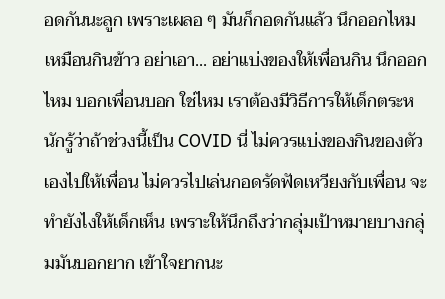อดกันนะลูก เพราะเผลอ ๆ มันก็กอดกันแล้ว นึกออกไหม เหมือนกินข้าว อย่าเอา... อย่าแบ่งของให้เพื่อนกิน นึกออกไหม บอกเพื่อนบอก ใช่ไหม เราต้องมีวิธีการให้เด็กตระหนักรู้ว่าถ้าช่วงนี้เป็น COVID นี่ ไม่ควรแบ่งของกินของตัวเองไปให้เพื่อน ไม่ควรไปเล่นกอดรัดฟัดเหวียงกับเพื่อน จะทำยังไงให้เด็กเห็น เพราะให้นึกถึงว่ากลุ่มเป้าหมายบางกลุ่มมันบอกยาก เข้าใจยากนะ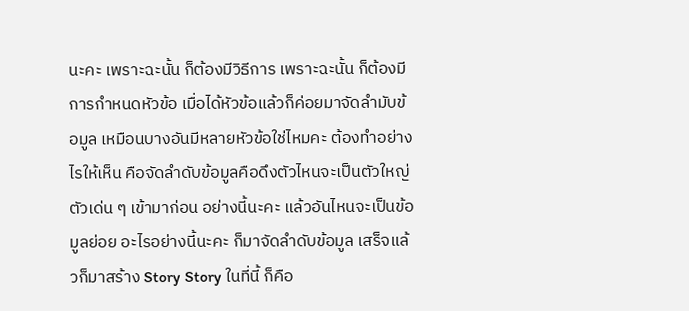นะคะ เพราะฉะนั้น ก็ต้องมีวิธีการ เพราะฉะนั้น ก็ต้องมีการกำหนดหัวข้อ เมื่อได้หัวข้อแล้วก็ค่อยมาจัดลำมับข้อมูล เหมือนบางอันมีหลายหัวข้อใช่ไหมคะ ต้องทำอย่างไรให้เห็น คือจัดลำดับข้อมูลคือดึงตัวไหนจะเป็นตัวใหญ่ ตัวเด่น ๆ เข้ามาก่อน อย่างนี้นะคะ แล้วอันไหนจะเป็นข้อมูลย่อย อะไรอย่างนี้นะคะ ก็มาจัดลำดับข้อมูล เสร็จแล้วก็มาสร้าง Story Story ในที่นี้ ก็คือ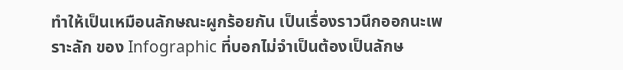ทำให้เป็นเหมือนลักษณะผูกร้อยกัน เป็นเรื่องราวนึกออกนะเพราะลัก ของ Infographic ที่บอกไม่จำเป็นต้องเป็นลักษ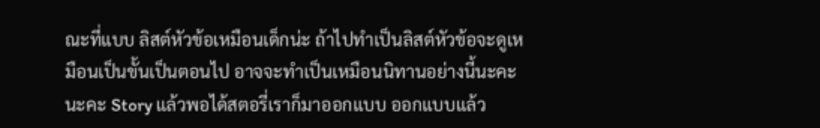ณะที่แบบ ลิสต์หัวข้อเหมือนเด็กน่ะ ถ้าไปทำเป็นลิสต์หัวข้อจะดูเหมือนเป็นขั้นเป็นตอนไป อาจจะทำเป็นเหมือนนิทานอย่างนี้นะคะ นะคะ Story แล้วพอได้สตอรี่เราก็มาออกแบบ ออกแบบแล้ว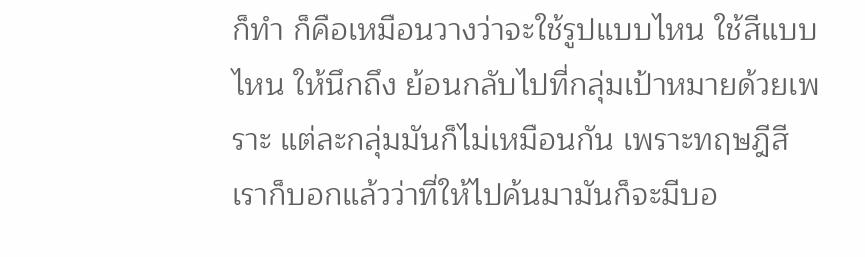ก็ทำ ก็คือเหมือนวางว่าจะใช้รูปแบบไหน ใช้สีแบบไหน ให้นึกถึง ย้อนกลับไปที่กลุ่มเป้าหมายด้วยเพราะ แต่ละกลุ่มมันก็ไม่เหมือนกัน เพราะทฤษฎีสีเราก็บอกแล้วว่าที่ให้ไปค้นมามันก็จะมีบอ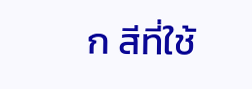ก สีที่ใช้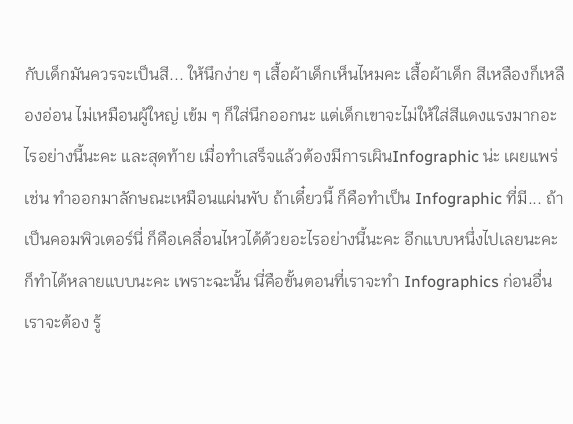กับเด็กมันควรจะเป็นสี... ให้นึกง่าย ๆ เสื้อผ้าเด็กเห็นไหมคะ เสื้อผ้าเด็ก สีเหลืองก็เหลืองอ่อน ไม่เหมือนผู้ใหญ่ เข้ม ๆ ก็ใส่นึกออกนะ แต่เด็กเขาจะไม่ให้ใส่สีแดงแรงมากอะไรอย่างนี้นะคะ และสุดท้าย เมื่อทำเสร็จแล้วต้องมีการเผินInfographic น่ะ เผยแพร่ เช่น ทำออกมาลักษณะเหมือนแผ่นพับ ถ้าเดี๋ยวนี้ ก็คือทำเป็น Infographic ที่มี... ถ้าเป็นคอมพิวเตอร์นี่ ก็คือเคลื่อนไหวได้ด้วยอะไรอย่างนี้นะคะ อีกแบบหนึ่งไปเลยนะคะ ก็ทำได้หลายแบบนะคะ เพราะฉะนั้น นี่คือขั้นตอนที่เราจะทำ Infographics ก่อนอื่นเราจะต้อง รู้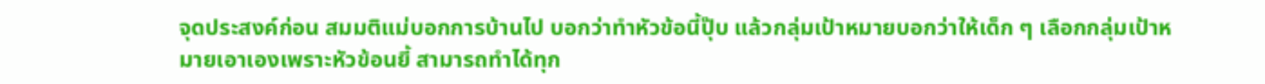จุดประสงค์ก่อน สมมติแม่บอกการบ้านไป บอกว่าทำหัวข้อนี้ปุ๊บ แล้วกลุ่มเป้าหมายบอกว่าให้เด็ก ๆ เลือกกลุ่มเป้าหมายเอาเองเพราะหัวข้อนยี้ สามารถทำได้ทุก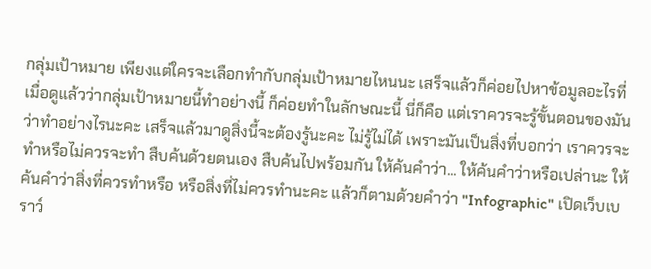กลุ่มเป้าหมาย เพียงแต่ใครจะเลือกทำกับกลุ่มเป้าหมายไหนนะ เสร็จแล้วก็ค่อยไปหาข้อมูลอะไรที่เมื่อดูแล้วว่ากลุ่มเป้าหมายนี้ทำอย่างนี้ ก็ค่อยทำในลักษณะนี้ นี่ก็คือ แต่เราควรจะรู้ขั้นตอนของมันว่าทำอย่างไรนะคะ เสร็จแล้วมาดูสิ่งนี้จะต้องรู้นะคะ ไม่รู้ไม่ได้ เพราะมันเป็นสิ่งที่บอกว่า เราควรจะทำหรือไม่ควรจะทำ สืบค้นด้วยตนเอง สืบค้นไปพร้อมกัน ให้ค้นคำว่า... ให้ค้นคำว่าหรือเปล่านะ ให้ค้นคำว่าสิ่งที่ควรทำหรือ หรือสิ่งที่ไม่ควรทำนะคะ แล้วก็ตามด้วยคำว่า "Infographic" เปิดเว็บเบราว์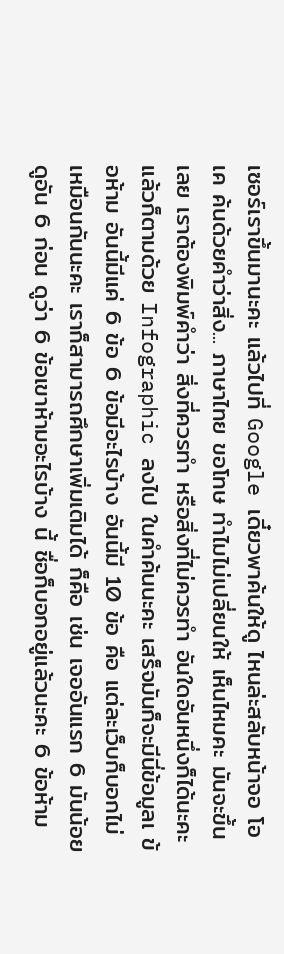เซอร์เราขึ้นมานะคะ แล้วไปที่ Google เดี๋ยวพาค้นให้ดู ไหนล่ะสลับหน้าจอ โอเค ค้นด้วยคำว่าสิ่ง... ภาษาไทย ขอโทษ ทำไมไม่เปลี่ยนให้ เห็นไหมคะ มันจะขึ้นเลย เราต้องพิมพ์คำว่า สิ่งที่ควรทำ หรือสิ่งที่ไม่ควรทำ อันใดอันหนึ่งก็ได้นะคะ แล้วก็ตามด้วย Infographic ลงไป ในคำค้นนะคะ เสร็จมันก็จะมีนี่ข้อมูลเ ข้อห้าม อันนี้มีแค่ 6 ข้อ 6 ข้อมีอะไรบ้าง อันนี้มี 10 ข้อ คือ แต่ละเว็บก็บอกไม่เหมือนกันนะคะ เราก็สามารถศึกษาเพิ่มเติมได้ ก็คือ เช่น เจออันแรก 6 มันน้อย ดูอัน 6 ก่อน ดูว่า 6 ข้อเขาห้ามอะไรบ้าง นี้ ชื่อก็บอกอยู่แล้วนะคะ 6 ข้อห้าม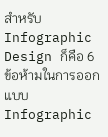สำหรับ Infographic Design ก็คือ 6 ข้อห้ามในการออกแบบ Infographic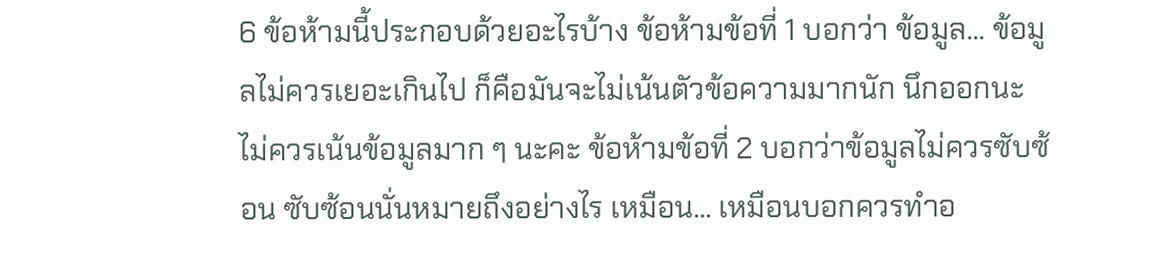6 ข้อห้ามนี้ประกอบด้วยอะไรบ้าง ข้อห้ามข้อที่ 1 บอกว่า ข้อมูล... ข้อมูลไม่ควรเยอะเกินไป ก็คือมันจะไม่เน้นตัวข้อความมากนัก นึกออกนะ ไม่ควรเน้นข้อมูลมาก ๆ นะคะ ข้อห้ามข้อที่ 2 บอกว่าข้อมูลไม่ควรซับซ้อน ซับซ้อนนั่นหมายถึงอย่างไร เหมือน... เหมือนบอกควรทำอ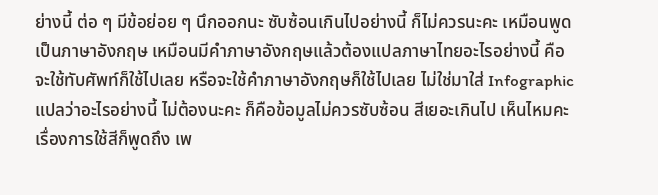ย่างนี้ ต่อ ๆ มีข้อย่อย ๆ นึกออกนะ ซับซ้อนเกินไปอย่างนี้ ก็ไม่ควรนะคะ เหมือนพูดเป็นภาษาอังกฤษ เหมือนมีคำภาษาอังกฤษแล้วต้องแปลภาษาไทยอะไรอย่างนี้ คือ จะใช้ทับศัพท์ก็ใช้ไปเลย หรือจะใช้คำภาษาอังกฤษก็ใช้ไปเลย ไม่ใช่มาใส่ Infographic แปลว่าอะไรอย่างนี้ ไม่ต้องนะคะ ก็คือข้อมูลไม่ควรซับซ้อน สีเยอะเกินไป เห็นไหมคะ เรื่องการใช้สีก็พูดถึง เพ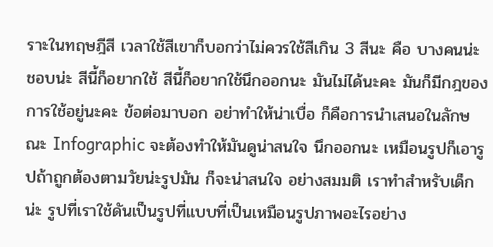ราะในทฤษฎีสี เวลาใช้สีเขาก็บอกว่าไม่ควรใช้สีเกิน 3 สีนะ คือ บางคนน่ะ ชอบน่ะ สีนี้ก็อยากใช้ สีนี้ก็อยากใช้นึกออกนะ มันไม่ได้นะคะ มันก็มีกฎของการใช้อยู่นะคะ ข้อต่อมาบอก อย่าทำให้น่าเบื่อ ก็คือการนำเสนอในลักษณะ Infographic จะต้องทำให้มันดูน่าสนใจ นึกออกนะ เหมือนรูปก็เอารูปถ้าถูกต้องตามวัยน่ะรูปมัน ก็จะน่าสนใจ อย่างสมมติ เราทำสำหรับเด็กน่ะ รูปที่เราใช้ดันเป็นรูปที่แบบที่เป็นเหมือนรูปภาพอะไรอย่าง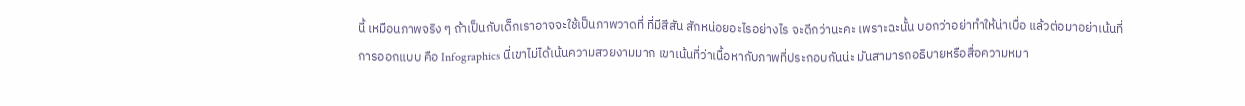นี้ เหมือนภาพจริง ๆ ถ้าเป็นกับเด็กเราอาจจะใช้เป็นภาพวาดที่ ที่มีสีสัน สักหน่อยอะไรอย่างไร จะดีกว่านะคะ เพราะฉะนั้น บอกว่าอย่าทำให้น่าเบื่อ แล้วต่อมาอย่าเน้นที่การออกแบบ คือ Infographics นี่เขาไม่ได้เน้นความสวยงามมาก เขาเน้นที่ว่าเนื้อหากับภาพที่ประกอบกันน่ะ มันสามารถอธิบายหรือสื่อความหมา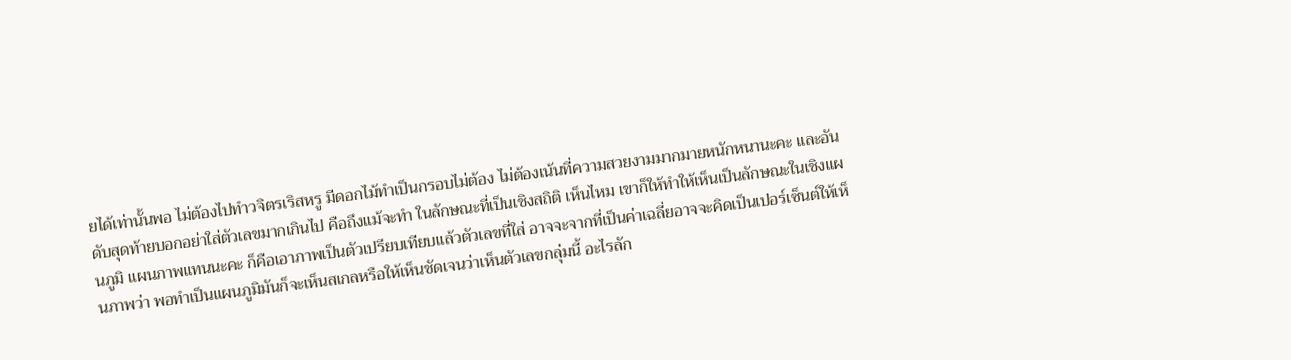ยได้เท่านั้นพอ ไม่ต้องไปทำวจิตรเริสหรู มีดอกไม้ทำเป็นกรอบไม่ต้อง ไม่ต้องเน้นที่ความสวยงามมากมายหนักหนานะคะ และอันดับสุดท้ายบอกอย่าใส่ตัวเลขมากเกินไป คือถึงแม้จะทำ ในลักษณะที่เป็นเชิงสถิติ เห็นไหม เขาก็ให้ทำให้เห็นเป็นลักษณะในเชิงแผนภูมิ แผนภาพแทนนะคะ ก็คือเอาภาพเป็นตัวเปรียบเทียบแล้วตัวเลขที่ใส่ อาจจะจากที่เป็นค่าเฉลี่ยอาจจะคิดเป็นเปอร์เซ็นต์ให้เห็นภาพว่า พอทำเป็นแผนภูมิมันก็จะเห็นสเกลหรือให้เห็นชัดเจนว่าเห็นตัวเลขกลุ่มนี้ อะไรลัก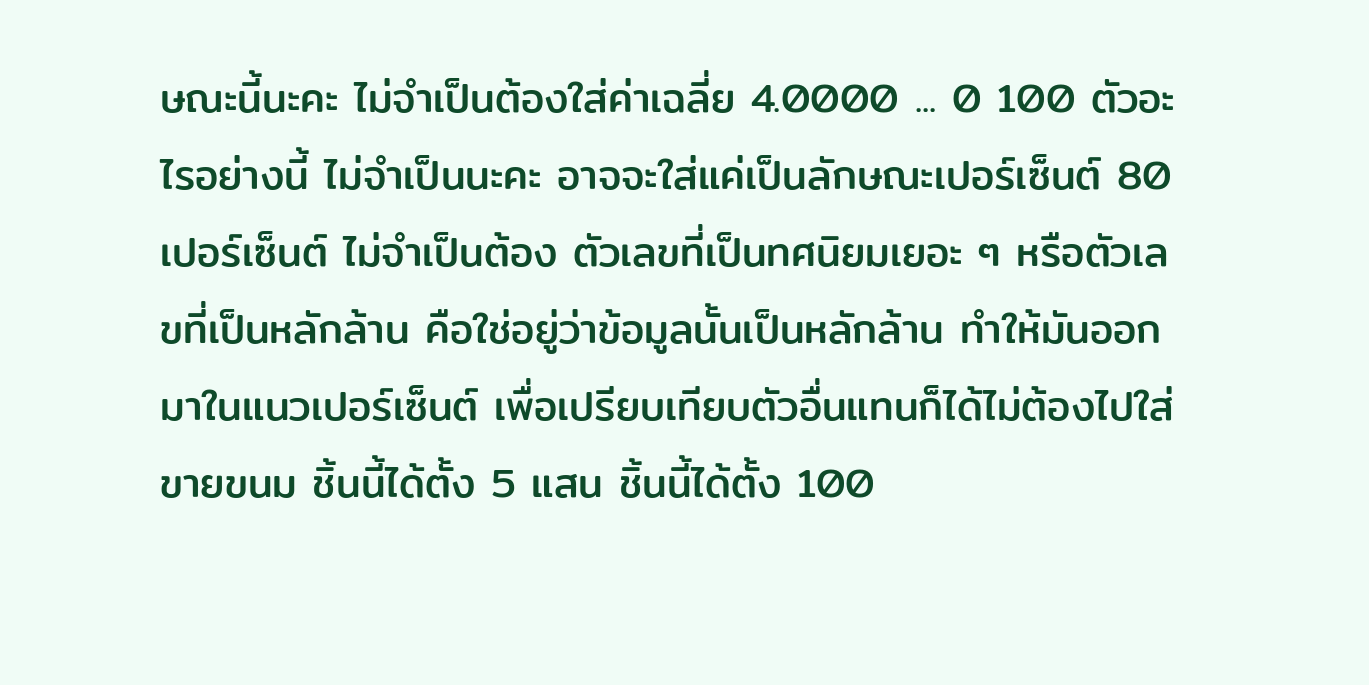ษณะนี้นะคะ ไม่จำเป็นต้องใส่ค่าเฉลี่ย 4.0000 ... 0 100 ตัวอะไรอย่างนี้ ไม่จำเป็นนะคะ อาจจะใส่แค่เป็นลักษณะเปอร์เซ็นต์ 80 เปอร์เซ็นต์ ไม่จำเป็นต้อง ตัวเลขที่เป็นทศนิยมเยอะ ๆ หรือตัวเลขที่เป็นหลักล้าน คือใช่อยู่ว่าข้อมูลนั้นเป็นหลักล้าน ทำให้มันออกมาในแนวเปอร์เซ็นต์ เพื่อเปรียบเทียบตัวอื่นแทนก็ได้ไม่ต้องไปใส่ขายขนม ชิ้นนี้ได้ตั้ง 5 แสน ชิ้นนี้ได้ตั้ง 100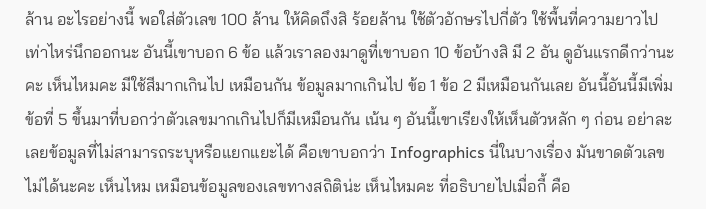ล้าน อะไรอย่างนี้ พอใส่ตัวเลข 100 ล้าน ให้คิดถึงสิ ร้อยล้าน ใช้ตัวอักษรไปกี่ตัว ใช้พื้นที่ความยาวไปเท่าไหร่นึกออกนะ อันนี้เขาบอก 6 ข้อ แล้วเราลองมาดูที่เขาบอก 10 ข้อบ้างสิ มี 2 อัน ดูอันแรกดีกว่านะคะ เห็นไหมคะ มีใช้สีมากเกินไป เหมือนกัน ข้อมูลมากเกินไป ข้อ 1 ข้อ 2 มีเหมือนกันเลย อันนี้อันนี้มีเพิ่มข้อที่ 5 ขึ้นมาที่บอกว่าตัวเลขมากเกินไปก็มีเหมือนกัน เน้น ๆ อันนี้เขาเรียงให้เห็นตัวหลัก ๆ ก่อน อย่าละเลยข้อมูลที่ไม่สามารถระบุหรือแยกแยะได้ คือเขาบอกว่า Infographics นี่ในบางเรื่อง มันขาดตัวเลขไม่ได้นะคะ เห็นไหม เหมือนข้อมูลของเลขทางสถิติน่ะ เห็นไหมคะ ที่อธิบายไปเมื่อกี้ คือ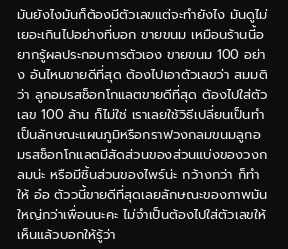มันยังไงมันก็ต้องมีตัวเลขแต่จะทำยังไง มันดูไม่เยอะเกินไปอย่างที่บอก ขายขนม เหมือนร้านนี้อยากรู้ผลประกอบการตัวเอง ขายขนม 100 อย่าง อันไหนขายดีที่สุด ต้องไปเอาตัวเลขว่า สมมติว่า ลูกอมรสช็อกโกแลตขายดีที่สุด ต้องไปใส่ตัวเลข 100 ล้าน ก็ไม่ใช่ เราเลยใช้วิธีเปลี่ยนเป็นทำเป็นลักษณะแผนภูมิหรือกราฟวงกลมขนมลูกอมรสช็อกโกแลตมีสัดส่วนของส่วนแบ่งของวงกลมน่ะ หรือมีชิ้นส่วนของไพร์น่ะ กว้างกว่า ก็ทำให้ อ๋อ ตัววนี้ขายดีที่สุดเลยลักษณะของภาพมันใหญ่กว่าเพื่อนนะคะ ไม่จำเป็นต้องไปใส่ตัวเลขให้เห็นแล้วบอกให้รู้ว่า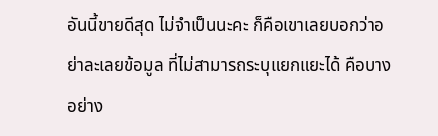อันนี้ขายดีสุด ไม่จำเป็นนะคะ ก็คือเขาเลยบอกว่าอย่าละเลยข้อมูล ที่ไม่สามารถระบุแยกแยะได้ คือบางอย่าง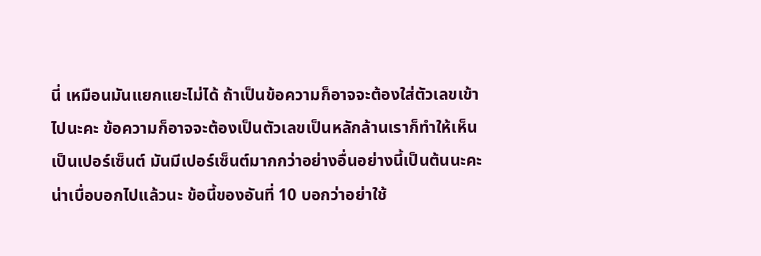นี่ เหมือนมันแยกแยะไม่ได้ ถ้าเป็นข้อความก็อาจจะต้องใส่ตัวเลขเข้าไปนะคะ ข้อความก็อาจจะต้องเป็นตัวเลขเป็นหลักล้านเราก็ทำให้เห็นเป็นเปอร์เซ็นต์ มันมีเปอร์เซ็นต์มากกว่าอย่างอื่นอย่างนี้เป็นต้นนะคะ น่าเบื่อบอกไปแล้วนะ ข้อนี้ของอันที่ 10 บอกว่าอย่าใช้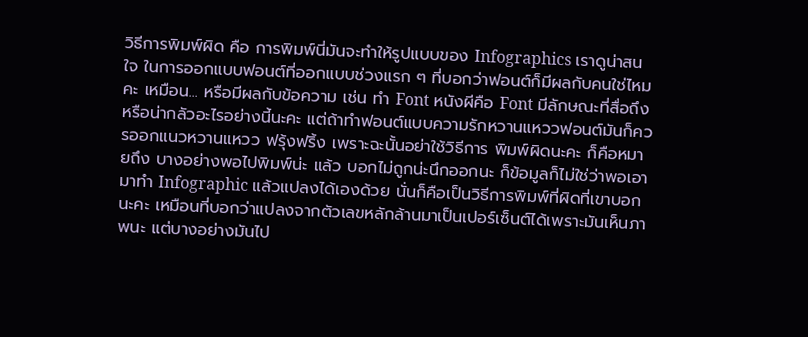วิธีการพิมพ์ผิด คือ การพิมพ์นี่มันจะทำให้รูปแบบของ Infographics เราดูน่าสนใจ ในการออกแบบฟอนต์ที่ออกแบบช่วงแรก ๆ ที่บอกว่าฟอนต์ก็มีผลกับคนใช่ไหมคะ เหมือน... หรือมีผลกับข้อความ เช่น ทำ Font หนังผีคือ Font มีลักษณะที่สื่อถึงหรือน่ากลัวอะไรอย่างนี้นะคะ แต่ถ้าทำฟอนต์แบบความรักหวานแหววฟอนต์มันก็ควรออกแนวหวานแหวว ฟรุ้งฟริ้ง เพราะฉะนั้นอย่าใช้วิธีการ พิมพ์ผิดนะคะ ก็คือหมายถึง บางอย่างพอไปพิมพ์น่ะ แล้ว บอกไม่ถูกน่ะนึกออกนะ ก็ข้อมูลก็ไม่ใช่ว่าพอเอามาทำ Infographic แล้วแปลงได้เองด้วย นั่นก็คือเป็นวิธีการพิมพ์ที่ผิดที่เขาบอกนะคะ เหมือนที่บอกว่าแปลงจากตัวเลขหลักล้านมาเป็นเปอร์เซ็นต์ได้เพราะมันเห็นภาพนะ แต่บางอย่างมันไป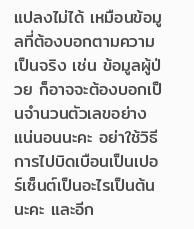แปลงไม่ได้ เหมือนข้อมูลที่ต้องบอกตามความเป็นจริง เช่น ข้อมูลผู้ป่วย ก็อาจจะต้องบอกเป็นจำนวนตัวเลขอย่างแน่นอนนะคะ อย่าใช้วิธีการไปบิดเบือนเป็นเปอร์เซ็นต์เป็นอะไรเป็นต้นนะคะ และอีก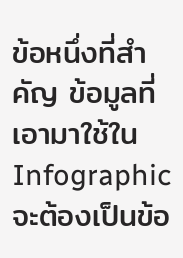ข้อหนึ่งที่สำคัญ ข้อมูลที่เอามาใช้ใน Infographic จะต้องเป็นข้อ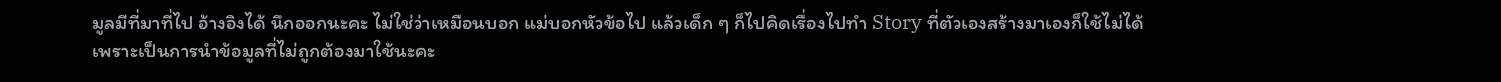มูลมีที่มาที่ไป อ้างอิงได้ นึกออกนะคะ ไม่ใช่ว่าเหมือนบอก แม่บอกหัวข้อไป แล้วเด็ก ๆ ก็ไปคิดเรื่องไปทำ Story ที่ตัวเองสร้างมาเองก็ใช้ไม่ได้ เพราะเป็นการนำข้อมูลที่ไม่ถูกต้องมาใช้นะคะ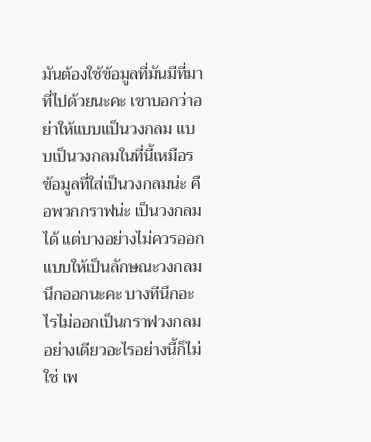มันต้องใช้ข้อมูลที่มันมีที่มาที่ไปด้วยนะคะ เขาบอกว่าอย่าให้แบบเเป็นวงกลม แบบเป็นวงกลมในที่นี้เหมือร ข้อมูลที่ใส่เป็นวงกลมน่ะ คือพวกกราฟน่ะ เป็นวงกลมได้ แต่บางอย่างไม่ควรออกแบบให้เป็นลักษณะวงกลม นึกออกนะคะ บางทีนึกอะไรไม่ออกเป็นกราฟวงกลม อย่างเดียวอะไรอย่างนี้ก็ไม่ใช่ เพ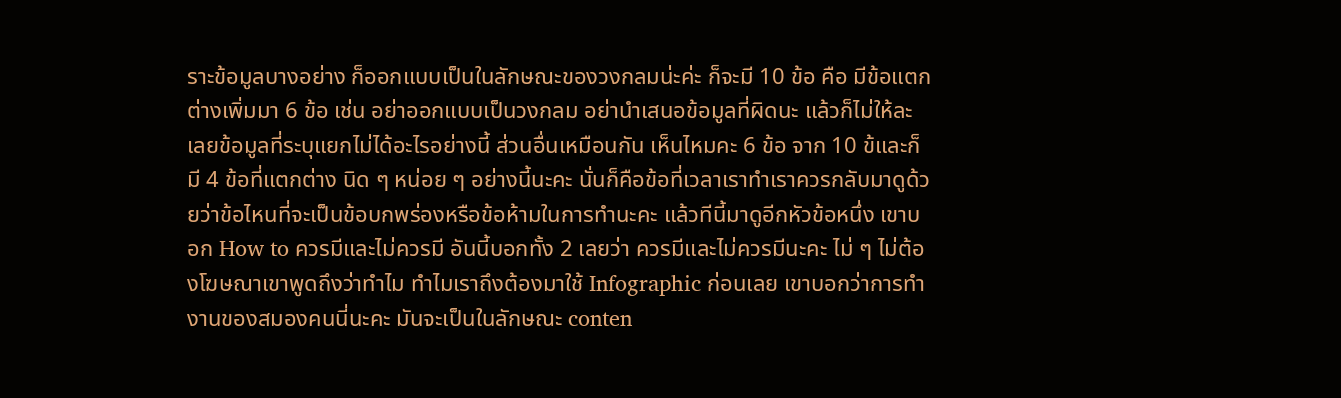ราะข้อมูลบางอย่าง ก็ออกแบบเป็นในลักษณะของวงกลมน่ะค่ะ ก็จะมี 10 ข้อ คือ มีข้อแตกต่างเพิ่มมา 6 ข้อ เช่น อย่าออกแบบเป็นวงกลม อย่านำเสนอข้อมูลที่ผิดนะ แล้วก็ไม่ให้ละเลยข้อมูลที่ระบุแยกไม่ได้อะไรอย่างนี้ ส่วนอื่นเหมือนกัน เห็นไหมคะ 6 ข้อ จาก 10 ข้และก็มี 4 ข้อที่แตกต่าง นิด ๆ หน่อย ๆ อย่างนี้นะคะ นั่นก็คือข้อที่เวลาเราทำเราควรกลับมาดูด้วยว่าข้อไหนที่จะเป็นข้อบกพร่องหรือข้อห้ามในการทำนะคะ แล้วทีนี้มาดูอีกหัวข้อหนึ่ง เขาบอก How to ควรมีและไม่ควรมี อันนี้บอกทั้ง 2 เลยว่า ควรมีและไม่ควรมีนะคะ ไม่ ๆ ไม่ต้องโฆษณาเขาพูดถึงว่าทำไม ทำไมเราถึงต้องมาใช้ Infographic ก่อนเลย เขาบอกว่าการทำงานของสมองคนนี่นะคะ มันจะเป็นในลักษณะ conten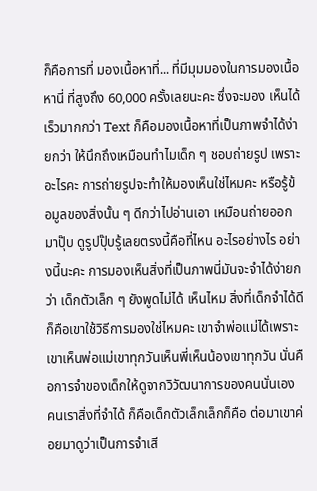ก็คือการที่ มองเนื้อหาที่... ที่มีมุมมองในการมองเนื้อหานี่ ที่สูงถึง 60,000 ครั้งเลยนะคะ ซึ่งจะมอง เห็นได้เร็วมากกว่า Text ก็คือมองเนื้อหาที่เป็นภาพจำได้ง่ายกว่า ให้นึกถึงเหมือนทำไมเด็ก ๆ ชอบถ่ายรูป เพราะอะไรคะ การถ่ายรูปจะทำให้มองเห็นใช่ไหมคะ หรือรู้ข้อมูลของสิ่งนั้น ๆ ดีกว่าไปอ่านเอา เหมือนถ่ายออกมาปุ๊บ ดูรูปปุ๊บรู้เลยตรงนี้คือที่ไหน อะไรอย่างไร อย่างนี้นะคะ การมองเห็นสิ่งที่เป็นภาพนี่มันจะจำได้ง่ายกว่า เด็กตัวเล็ก ๆ ยังพูดไม่ได้ เห็นไหม สิ่งที่เด็กจำได้ดี ก็คือเขาใช้วิธีการมองใช่ไหมคะ เขาจำพ่อแม่ได้เพราะเขาเห็นพ่อแม่เขาทุกวันเห็นพี่เห็นน้องเขาทุกวัน นั่นคือการจำของเด็กให้ดูจากวิวัฒนาการของคนนั่นเอง คนเราสิ่งที่จำได้ ก็คือเด็กตัวเล็กเล็กก็คือ ต่อมาเขาค่อยมาดูว่าเป็นการจำเสี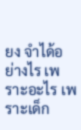ยง จำได้อย่างไร เพราะอะไร เพราะเด็ก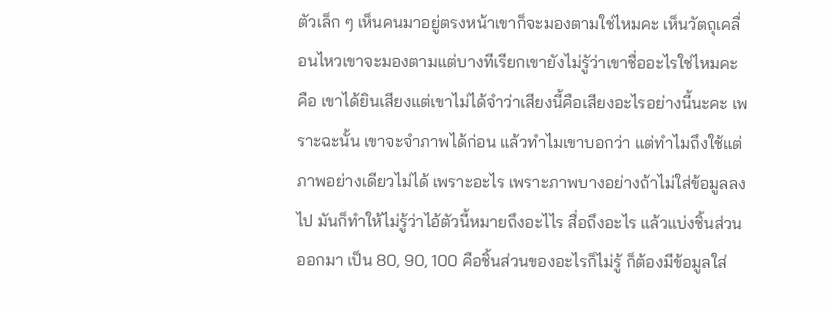ตัวเล็ก ๆ เห็นคนมาอยู่ตรงหน้าเขาก็จะมองตามใช่ไหมคะ เห็นวัตถุเคลื่อนไหวเขาจะมองตามแต่บางทีเรียกเขายังไม่รูัว่าเขาชื่ออะไรใช่ไหมคะ คือ เขาได้ยินเสียงแต่เขาไม่ได้จำว่าเสียงนี้คือเสียงอะไรอย่างนี้นะคะ เพราะฉะนั้น เขาจะจำภาพได้ก่อน แล้วทำไมเขาบอกว่า แต่ทำไมถึงใช้แต่ภาพอย่างเดียวไม่ได้ เพราะอะไร เพราะภาพบางอย่างถ้าไม่ใส่ข้อมูลลงไป มันก็ทำให้ไม่รู้ว่าไอ้ตัวนี้หมายถึงอะไไร สื่อถึงอะไร แล้วแบ่งชิ้นส่วนออกมา เป็น 80, 90, 100 คือชิ้นส่วนของอะไรก็ไม่รู้ ก็ต้องมีข้อมูลใส่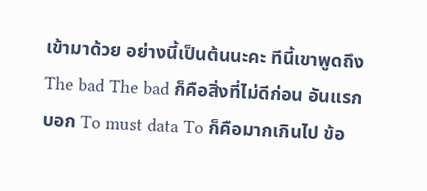เข้ามาด้วย อย่างนี้เป็นต้นนะคะ ทีนี้เขาพูดถึง The bad The bad ก็คือสิ่งที่ไม่ดีก่อน อันแรกบอก To must data To ก็คือมากเกินไป ข้อ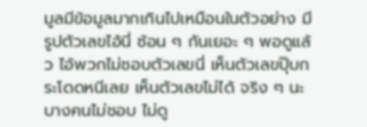มูลมีข้อมูลมากเกินไปเหมือนในตัวอย่าง มีรูปตัวเลขไอ้นี่ ซ้อน ๆ กันเยอะ ๆ พอดูแล้ว ไอ้พวกไม่ชอบตัวเลขนี่ เห็นตัวเลขปุ๊บกระโดดหนีเลย เห็นตัวเลขไม่ได้ จริง ๆ นะบางคนไม่ชอบ ไม่ดู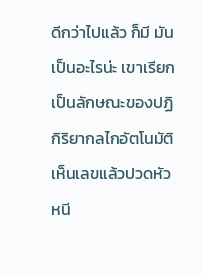ดีกว่าไปแล้ว ก็มี มันเป็นอะไรน่ะ เขาเรียกเป็นลักษณะของปฏิกิริยากลไกอัตโนมัติ เห็นเลขแล้วปวดหัว หนี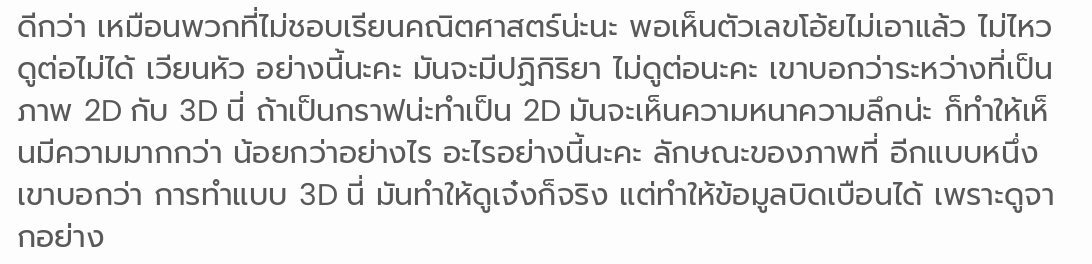ดีกว่า เหมือนพวกที่ไม่ชอบเรียนคณิตศาสตร์น่ะนะ พอเห็นตัวเลขโอ้ยไม่เอาแล้ว ไม่ไหว ดูต่อไม่ได้ เวียนหัว อย่างนี้นะคะ มันจะมีปฏิกิริยา ไม่ดูต่อนะคะ เขาบอกว่าระหว่างที่เป็นภาพ 2D กับ 3D นี่ ถ้าเป็นกราฟน่ะทำเป็น 2D มันจะเห็นความหนาความลึกน่ะ ก็ทำให้เห็นมีความมากกว่า น้อยกว่าอย่างไร อะไรอย่างนี้นะคะ ลักษณะของภาพที่ อีกแบบหนึ่งเขาบอกว่า การทำแบบ 3D นี่ มันทำให้ดูเจ๋งก็จริง แต่ทำให้ข้อมูลบิดเบือนได้ เพราะดูจากอย่าง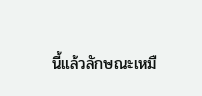นี้แล้วลักษณะเหมื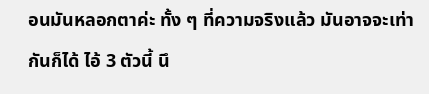อนมันหลอกตาค่ะ ทั้ง ๆ ที่ความจริงแล้ว มันอาจจะเท่ากันก็ได้ ไอ้ 3 ตัวนี้ นึ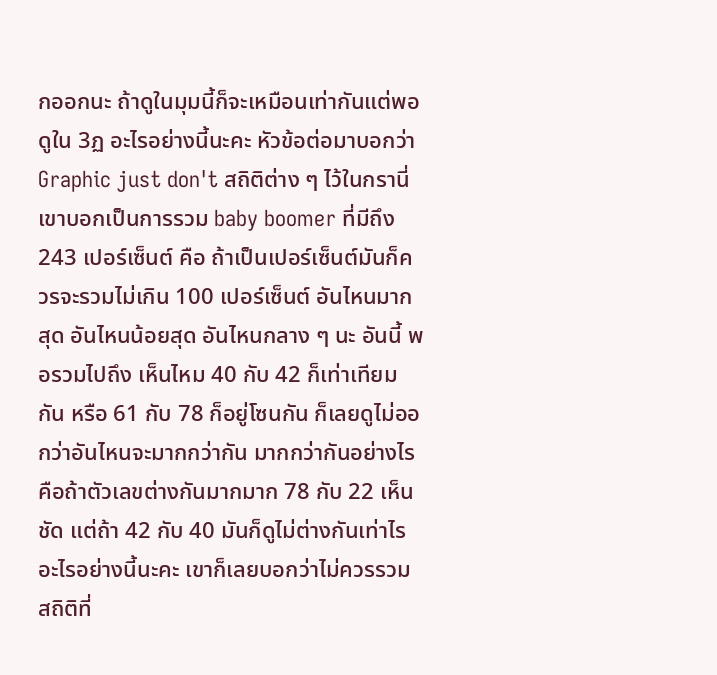กออกนะ ถ้าดูในมุมนี้ก็จะเหมือนเท่ากันแต่พอดูใน 3ฏ อะไรอย่างนี้นะคะ หัวข้อต่อมาบอกว่า Graphic just don't สถิติต่าง ๆ ไว้ในกรานี่เขาบอกเป็นการรวม baby boomer ที่มีถึง 243 เปอร์เซ็นต์ คือ ถ้าเป็นเปอร์เซ็นต์มันก็ควรจะรวมไม่เกิน 100 เปอร์เซ็นต์ อันไหนมากสุด อันไหนน้อยสุด อันไหนกลาง ๆ นะ อันนี้ พอรวมไปถึง เห็นไหม 40 กับ 42 ก็เท่าเทียมกัน หรือ 61 กับ 78 ก็อยู่โซนกัน ก็เลยดูไม่ออกว่าอันไหนจะมากกว่ากัน มากกว่ากันอย่างไร คือถ้าตัวเลขต่างกันมากมาก 78 กับ 22 เห็นชัด แต่ถ้า 42 กับ 40 มันก็ดูไม่ต่างกันเท่าไร อะไรอย่างนี้นะคะ เขาก็เลยบอกว่าไม่ควรรวมสถิติที่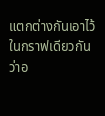แตกต่างกันเอาไว้ ในกราฟเดียวกันว่าอ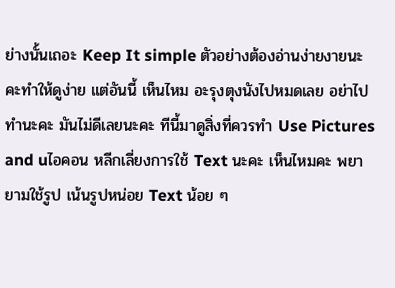ย่างนั้นเถอะ Keep It simple ตัวอย่างต้องอ่านง่ายงายนะคะทำให้ดูง่าย แต่อันนี้ เห็นไหม อะรุงตุงนังไปหมดเลย อย่าไปทำนะคะ มันไม่ดีเลยนะคะ ทีนี้มาดูสิ่งที่ควรทำ Use Pictures and uไอคอน หลีกเลี่ยงการใช้ Text นะคะ เห็นไหมคะ พยายามใช้รูป เน้นรูปหน่อย Text น้อย ๆ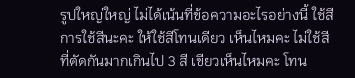รูปใหญ่ใหญ่ ไม่ได้เน้นที่ข้อความอะไรอย่างนี้ ใช้สี การใช้สีนะคะ ให้ใช้สีโทนเดียว เห็นไหมคะ ไม่ใช้สีที่ตัดกันมากเกินไป 3 สี เขียวเห็นไหมคะ โทน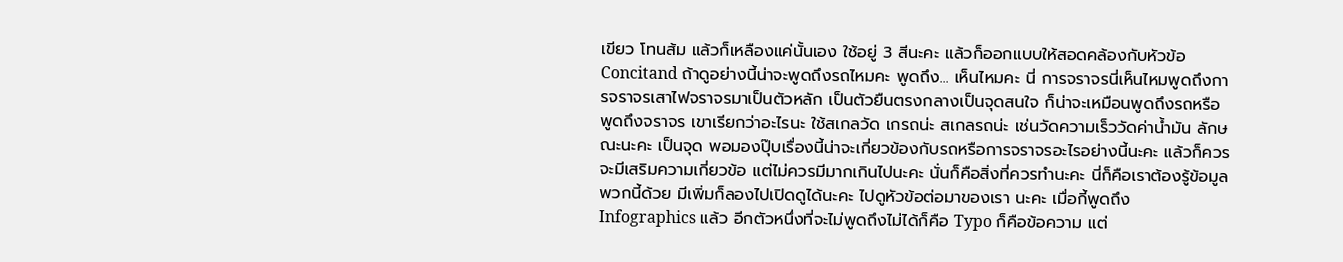เขียว โทนส้ม แล้วก็เหลืองแค่นั้นเอง ใช้อยู่ 3 สีนะคะ แล้วก็ออกแบบให้สอดคล้องกับหัวข้อ Concitand ถ้าดูอย่างนี้น่าจะพูดถึงรถไหมคะ พูดถึง... เห็นไหมคะ นี่ การจราจรนี่เห็นไหมพูดถึงการจราจรเสาไฟจราจรมาเป็นตัวหลัก เป็นตัวยืนตรงกลางเป็นจุดสนใจ ก็น่าจะเหมือนพูดถึงรถหรือพูดถึงจราจร เขาเรียกว่าอะไรนะ ใช้สเกลวัด เกรถน่ะ สเกลรถน่ะ เช่นวัดความเร็ววัดค่าน้ำมัน ลักษณะนะคะ เป็นจุด พอมองปุ๊บเรื่องนี้น่าจะเกี่ยวข้องกับรถหรือการจราจรอะไรอย่างนี้นะคะ แล้วก็ควรจะมีเสริมความเกี่ยวข้อ แต่ไม่ควรมีมากเกินไปนะคะ นั่นก็คือสิ่งที่ควรทำนะคะ นี่ก็คือเราต้องรู้ข้อมูลพวกนี้ด้วย มีเพิ่มก็ลองไปเปิดดูได้นะคะ ไปดูหัวข้อต่อมาของเรา นะคะ เมื่อกี้พูดถึง Infographics แล้ว อีกตัวหนึ่งที่จะไม่พูดถึงไม่ได้ก็คือ Typo ก็คือข้อความ แต่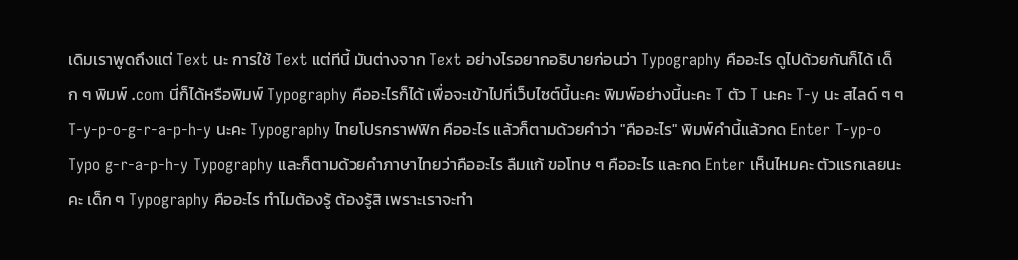เดิมเราพูดถึงแต่ Text นะ การใช้ Text แต่ทีนี้ มันต่างจาก Text อย่างไรอยากอธิบายก่อนว่า Typography คืออะไร ดูไปด้วยกันก็ได้ เด็ก ๆ พิมพ์ .com นี่ก็ได้หรือพิมพ์ Typography คืออะไรก็ได้ เพื่อจะเข้าไปที่เว็บไซต์นี้นะคะ พิมพ์อย่างนี้นะคะ T ตัว T นะคะ T-y นะ สไลด์ ๆ ๆT-y-p-o-g-r-a-p-h-y นะคะ Typography ไทยโปรกราฟฟิก คืออะไร แล้วก็ตามด้วยคำว่า "คืออะไร" พิมพ์คำนี้แล้วกด Enter T-yp-o Typo g-r-a-p-h-y Typography และก็ตามด้วยคำภาษาไทยว่าคืออะไร ลืมแก้ ขอโทษ ๆ คืออะไร และกด Enter เห็นไหมคะ ตัวแรกเลยนะคะ เด็ก ๆ Typography คืออะไร ทำไมต้องรู้ ต้องรู้สิ เพราะเราจะทำ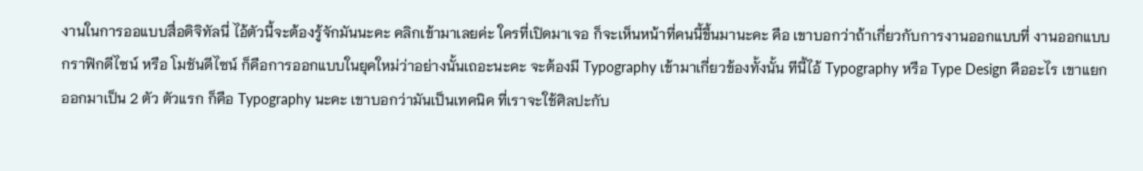งานในการออแบบสื่อดิจิทัลนี่ ไอ้ตัวนี้จะต้องรู้จักมันนะคะ คลิกเข้ามาเลยค่ะ ใครที่เปิดมาเจอ ก็จะเห็นหน้าที่คนนี้ขึ้นมานะคะ คือ เขาบอกว่าถ้าเกี่ยวกับการงานออกแบบที่ งานออกแบบกราฟิกดีไซน์ หรือ โมชันดีไซน์ ก็คือการออกแบบในยุคใหม่ว่าอย่างนั้นเถอะนะคะ จะต้องมี Typography เข้ามาเกี่ยวข้องทั้งนั้น ทีนี้ไอ้ Typography หรือ Type Design คืออะไร เขาแยกออกมาเป็น 2 ตัว ตัวแรก ก็คือ Typography นะคะ เขาบอกว่ามันเป็นเทคนิค ที่เราจะใช้ศิลปะกับ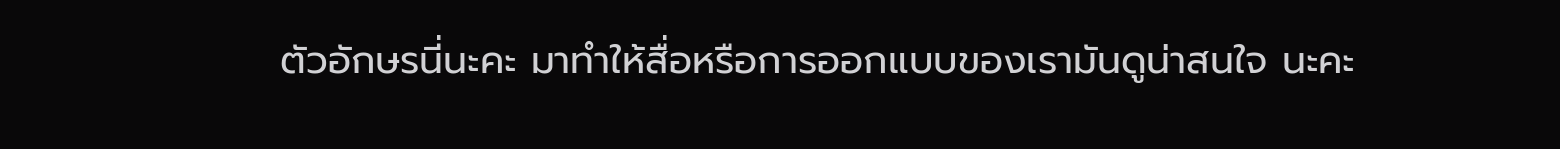ตัวอักษรนี่นะคะ มาทำให้สื่อหรือการออกแบบของเรามันดูน่าสนใจ นะคะ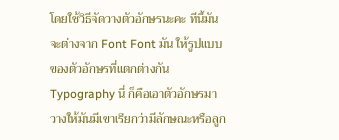โดยใช้วิธีจัดวางตัวอักษรนะคะ ทีนี้มันจะต่างจาก Font Font มัน ให้รูปแบบของตัวอักษรที่แตกต่างกัน Typography นี่ ก็คือเอาตัวอักษรมาวางให้มันมีเขาเรียกว่ามีลักษณะหรือลูก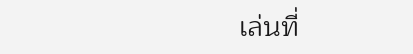เล่นที่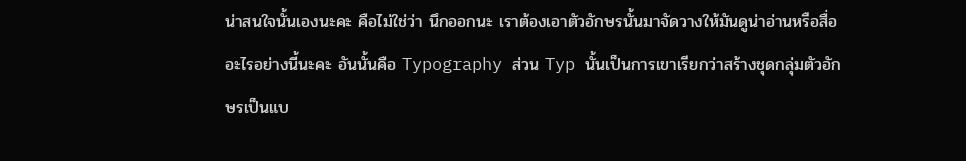น่าสนใจนั้นเองนะคะ คือไม่ใช่ว่า นึกออกนะ เราต้องเอาตัวอักษรนั้นมาจัดวางให้มันดูน่าอ่านหรือสื่ออะไรอย่างนี้นะคะ อันนั้นคือ Typography ส่วน Typ นั้นเป็นการเขาเรียกว่าสร้างชุดกลุ่มตัวอักษรเป็นแบ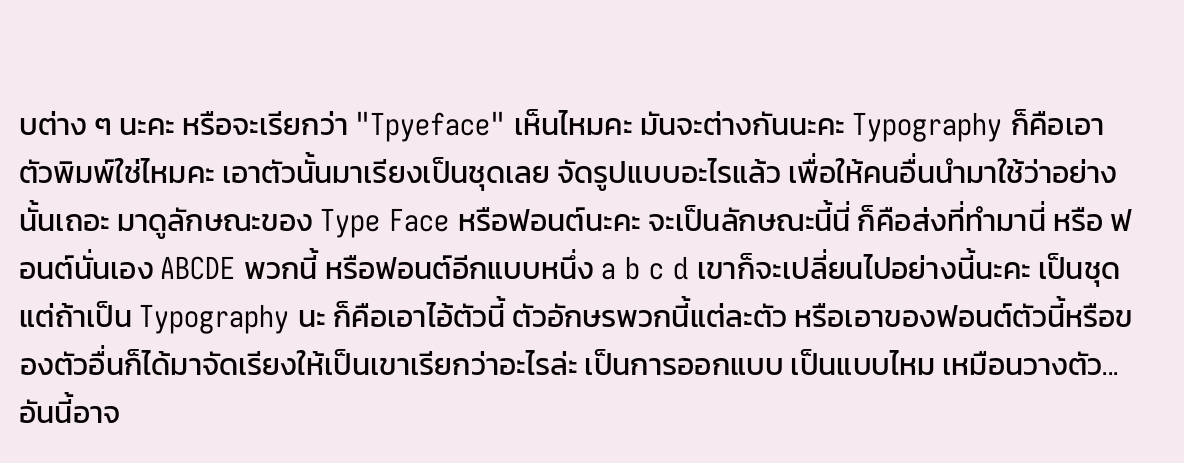บต่าง ๆ นะคะ หรือจะเรียกว่า "Tpyeface" เห็นไหมคะ มันจะต่างกันนะคะ Typography ก็คือเอาตัวพิมพ์ใช่ไหมคะ เอาตัวนั้นมาเรียงเป็นชุดเลย จัดรูปแบบอะไรแล้ว เพื่อให้คนอื่นนำมาใช้ว่าอย่างนั้นเถอะ มาดูลักษณะของ Type Face หรือฟอนต์นะคะ จะเป็นลักษณะนี้นี่ ก็คือส่งที่ทำมานี่ หรือ ฟอนต์นั่นเอง ABCDE พวกนี้ หรือฟอนต์อีกแบบหนึ่ง a b c d เขาก็จะเปลี่ยนไปอย่างนี้นะคะ เป็นชุด แต่ถ้าเป็น Typography นะ ก็คือเอาไอ้ตัวนี้ ตัวอักษรพวกนี้แต่ละตัว หรือเอาของฟอนต์ตัวนี้หรือของตัวอื่นก็ได้มาจัดเรียงให้เป็นเขาเรียกว่าอะไรล่ะ เป็นการออกแบบ เป็นแบบไหม เหมือนวางตัว... อันนี้อาจ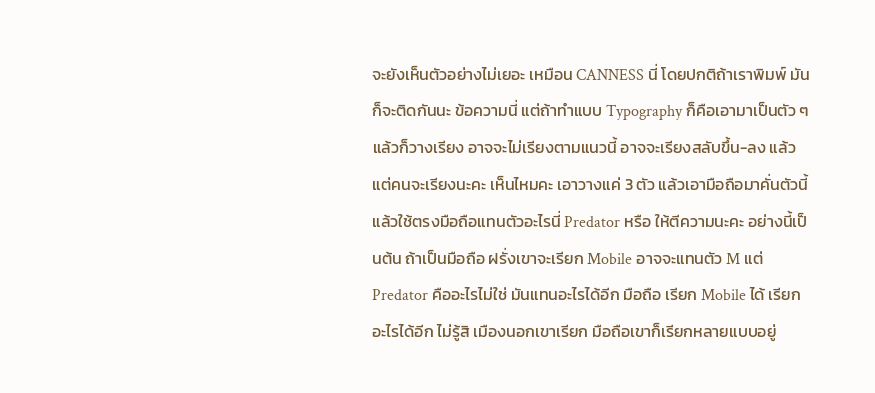จะยังเห็นตัวอย่างไม่เยอะ เหมือน CANNESS นี่ โดยปกติถ้าเราพิมพ์ มันก็จะติดกันนะ ข้อความนี่ แต่ถ้าทำแบบ Typography ก็คือเอามาเป็นตัว ๆ แล้วก็วางเรียง อาจจะไม่เรียงตามแนวนี้ อาจจะเรียงสลับขึ้น-ลง แล้วแต่คนจะเรียงนะคะ เห็นไหมคะ เอาวางแค่ 3 ตัว แล้วเอามือถือมาคั่นตัวนี้ แล้วใช้ตรงมือถือแทนตัวอะไรนี่ Predator หรือ ให้ตีความนะคะ อย่างนี้เป็นต้น ถ้าเป็นมือถือ ฝรั่งเขาจะเรียก Mobile อาจจะแทนตัว M แต่ Predator คืออะไรไม่ใช่ มันแทนอะไรได้อีก มือถือ เรียก Mobile ได้ เรียกอะไรได้อีก ไม่รู้สิ เมืองนอกเขาเรียก มือถือเขาก็เรียกหลายแบบอยู่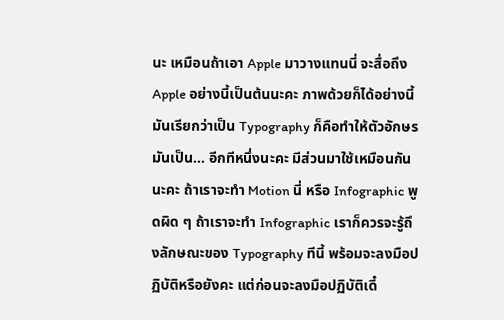นะ เหมือนถ้าเอา Apple มาวางแทนนี่ จะสื่อถึง Apple อย่างนี้เป็นต้นนะคะ ภาพด้วยก็ได้อย่างนี้ มันเรียกว่าเป็น Typography ก็คือทำให้ตัวอักษรมันเป็น... อีกทีหนึ่งนะคะ มีส่วนมาใช้เหมือนกันนะคะ ถ้าเราจะทำ Motion นี่ หรือ Infographic พูดผิด ๆ ถ้าเราจะทำ Infographic เราก็ควรจะรู้ถึงลักษณะของ Typography ทีนี้ พร้อมจะลงมือปฏิบัติหรือยังคะ แต่ก่อนจะลงมือปฏิบัติเดี๋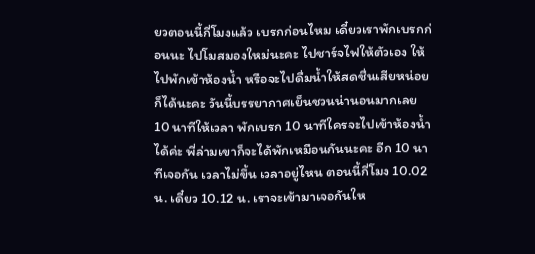ยวตอนนี้กี่โมงแล้ว เบรกก่อนไหม เดี๋ยวเราพักเบรกก่อนนะ ไปโมสมองใหม่นะคะ ไปชาร์จไฟให้ตัวเอง ให้ไปพักเข้าห้องน้ำ หรือจะไปดื่มน้ำให้สดชื่นเสียหน่อยก็ได้นะคะ วันนี้บรรยากาศเย็นชวนน่านอนมากเลย 10 นาทีให้เวลา พักเบรก 10 นาทีใครจะไปเข้าห้องน้ำ ได้ค่ะ พี่ล่ามเขาก็จะได้พักเหมือนกันนะคะ อีก 10 นาทีเจอกัน เวลาไม่ขึ้น เวลาอยู่ไหน ตอนนี้กี่โมง 10.02 น. เดี๋ยว 10.12 น. เราจะเข้ามาเจอกันให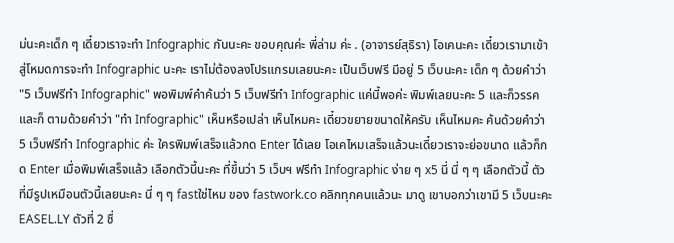ม่นะคะเด็ก ๆ เดี๋ยวเราจะทำ Infographic กันนะคะ ขอบคุณค่ะ พี่ล่าม ค่ะ . (อาจารย์สุธิรา) โอเคนะคะ เดี๋ยวเรามาเข้าสู่โหมดการจะทำ Infographic นะคะ เราไม่ต้องลงโปรแกรมเลยนะคะ เป็นเว็บฟรี มีอยู่ 5 เว็บนะคะ เด็ก ๆ ด้วยคำว่า "5 เว็บฟรีทำ Infographic" พอพิมพ์คำค้นว่า 5 เว็บฟรีทำ Infographic แค่นี้พอค่ะ พิมพ์เลยนะคะ 5 และก็วรรคและก็ ตามด้วยคำว่า "ทำ Infographic" เห็นหรือเปล่า เห็นไหมคะ เดี๋ยวขยายขนาดให้ครับ เห็นไหมคะ ค้นด้วยคำว่า 5 เว็บฟรีทำ Infographic ค่ะ ใครพิมพ์เสร็จแล้วกด Enter ได้เลย โอเคไหมเสร็จแล้วนะเดี๋ยวเราจะย่อขนาด แล้วก็กด Enter เมื่อพิมพ์เสร็จแล้ว เลือกตัวนี้นะคะ ที่ขึ้นว่า 5 เว็บฯ ฟรีทำ Infographic ง่าย ๆ x5 นี่ นี่ ๆ ๆ เลือกตัวนี้ ตัวที่มีรูปเหมือนตัวนี้เลยนะคะ นี่ ๆ ๆ fastใช่ไหม ของ fastwork.co คลิกทุกคนแล้วนะ มาดู เขาบอกว่าเขามี 5 เว็บนะคะ EASEL.LY ตัวที่ 2 ชื่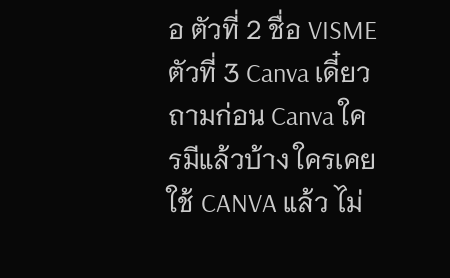อ ตัวที่ 2 ชื่อ VISME ตัวที่ 3 Canva เดี๋ยวถามก่อน Canva ใครมีแล้วบ้าง ใครเคยใช้ CANVA แล้ว ไม่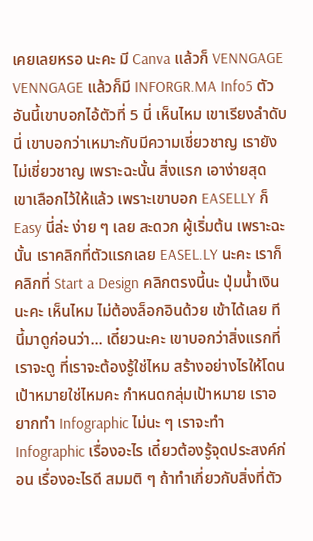เคยเลยหรอ นะคะ มี Canva แล้วก็ VENNGAGE VENNGAGE แล้วก็มี INFORGR.MA Info5 ตัว อันนี้เขาบอกไอ้ตัวที่ 5 นี่ เห็นไหม เขาเรียงลำดับนี่ เขาบอกว่าเหมาะกับมีความเชี่ยวชาญ เรายังไม่เชี่ยวชาญ เพราะฉะนั้น สิ่งแรก เอาง่ายสุด เขาเลือกไว้ให้แล้ว เพราะเขาบอก EASELLY ก็ Easy นี่ล่ะ ง่าย ๆ เลย สะดวก ผู้เริ่มต้น เพราะฉะนั้น เราคลิกที่ตัวแรกเลย EASEL.LY นะคะ เราก็คลิกที่ Start a Design คลิกตรงนี้นะ ปุ่มน้ำเงินนะคะ เห็นไหม ไม่ต้องล็อกอินด้วย เข้าได้เลย ทีนี้มาดูก่อนว่า... เดี๋ยวนะคะ เขาบอกว่าสิ่งแรกที่เราจะดู ที่เราจะต้องรู้ใช่ไหม สร้างอย่างไรให้โดน เป้าหมายใช่ไหมคะ กำหนดกลุ่มเป้าหมาย เราอยากทำ Infographic ไม่นะ ๆ เราจะทำ Infographic เรื่องอะไร เดี๋ยวต้องรู้จุดประสงค์ก่อน เรื่องอะไรดี สมมติ ๆ ถ้าทำเกี่ยวกับสิ่งที่ตัว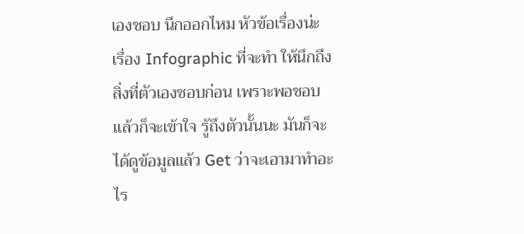เองชอบ นึกออกไหม หัวข้อเรื่องน่ะ เรื่อง Infographic ที่จะทำ ให้นึกถึงสิ่งที่ตัวเองชอบก่อน เพราะพอชอบแล้วก็จะเข้าใจ รู้ถึงตัวนั้นนะ มันก็จะได้ดูข้อมูลแล้ว Get ว่าจะเอามาทำอะไร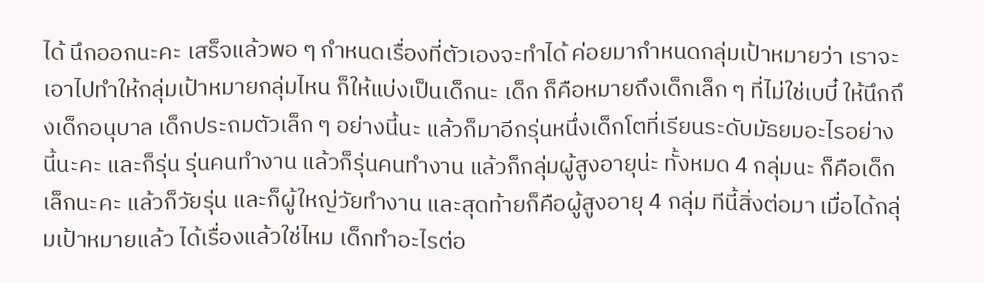ได้ นึกออกนะคะ เสร็จแล้วพอ ๆ กำหนดเรื่องที่ตัวเองจะทำได้ ค่อยมากำหนดกลุ่มเป้าหมายว่า เราจะเอาไปทำให้กลุ่มเป้าหมายกลุ่มไหน ก็ให้แบ่งเป็นเด็กนะ เด็ก ก็คือหมายถึงเด็กเล็ก ๆ ที่ไม่ใช่เบบี๋ ให้นึกถึงเด็กอนุบาล เด็กประถมตัวเล็ก ๆ อย่างนี้นะ แล้วก็มาอีกรุ่นหนึ่งเด็กโตที่เรียนระดับมัธยมอะไรอย่างนี้นะคะ และก็รุ่น รุ่นคนทำงาน แล้วก็รุ่นคนทำงาน แล้วก็กลุ่มผู้สูงอายุน่ะ ทั้งหมด 4 กลุ่มนะ ก็คือเด็กเล็กนะคะ แล้วก็วัยรุ่น และก็ผู้ใหญ่วัยทำงาน และสุดท้ายก็คือผู้สูงอายุ 4 กลุ่ม ทีนี้สิ่งต่อมา เมื่อได้กลุ่มเป้าหมายแล้ว ได้เรื่องแล้วใช่ไหม เด็กทำอะไรต่อ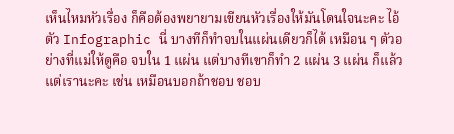เห็นไหมหัวเรื่อง ก็คือต้องพยายามเขียนหัวเรื่องให้มันโดนใจนะคะ ไอ้ตัว Infographic นี่ บางทีก็ทำจบในแผ่นเดียวก็ได้ เหมือน ๆ ตัวอย่างที่แม่ให้ดูคือ จบใน 1 แผ่น แต่บางทีเขาก็ทำ 2 แผ่น 3 แผ่น ก็แล้วแต่เรานะคะ เช่น เหมือนบอกถ้าชอบ ชอบ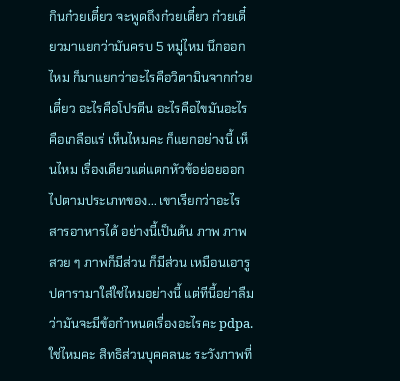กินก๋วยเตี๋ยว จะพูดถึงก๋วยเตี๋ยว ก๋วยเตี๋ยวมาแยกว่ามันครบ 5 หมู่ไหม นึกออกไหม ก็มาแยกว่าอะไรคือวิตามินจากก๋วยเตี๋ยว อะไรคือโปรตีน อะไรคือไขมันอะไรคือเกลือแร่ เห็นไหมคะ ก็แยกอย่างนี้ เห็นไหม เรื่องเดียวแต่แตกหัวข้อย่อยออกไปตามประเภทของ... เขาเรียกว่าอะไร สารอาหารได้ อย่างนี้เป็นต้น ภาพ ภาพสวย ๆ ภาพก็มีส่วน ก็มีส่วน เหมือนเอารูปดารามาใส่ใช่ไหมอย่างนี้ แต่ทีนี้อย่าลืมว่ามันจะมีข้อกำหนดเรื่องอะไรคะ pdpa. ใช่ไหมคะ สิทธิส่วนบุคคลนะ ระวังภาพที่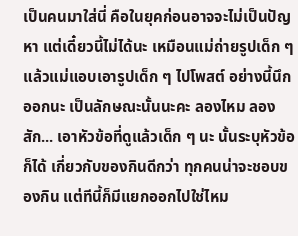เป็นคนมาใส่นี่ คือในยุคก่อนอาจจะไม่เป็นปัญหา แต่เดี๋ยวนี้ไม่ได้นะ เหมือนแม่ถ่ายรูปเด็ก ๆ แล้วแม่แอบเอารูปเด็ก ๆ ไปโพสต์ อย่างนี้นึกออกนะ เป็นลักษณะนั้นนะคะ ลองไหม ลองสัก... เอาหัวข้อที่ดูแล้วเด็ก ๆ นะ นั้นระบุหัวข้อก็ได้ เกี่ยวกับของกินดีกว่า ทุกคนน่าจะชอบของกิน แต่ทีนี้ก็มีแยกออกไปใช่ไหม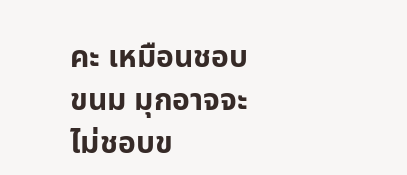คะ เหมือนชอบขนม มุกอาจจะไม่ชอบข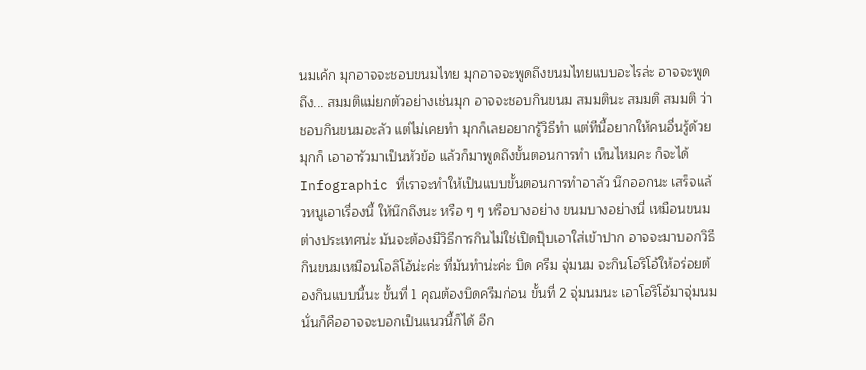นมเค้ก มุกอาจจะชอบขนมไทย มุกอาจจะพูดถึงขนมไทยแบบอะไรล่ะ อาจจะพูดถึง... สมมติแม่ยกตัวอย่างเช่นมุก อาจจะชอบกินขนม สมมตินะ สมมติ สมมติ ว่าชอบกินขนมอะลัว แต่ไม่เคยทำ มุกก็เลยอยากรู้วิธีทำ แต่ทีนี้อยากให้คนอื่นรู้ด้วยมุกก็ เอาอารัวมาเป็นหัวข้อ แล้วก็มาพูดถึงขั้นตอนการทำ เห็นไหมคะ ก็จะได้ Infographic ที่เราจะทำให้เป็นแบบขั้นตอนการทำอาลัว นึกออกนะ เสร็จแล้วหนูเอาเรื่องนี้ ให้นึกถึงนะ หรือ ๆ ๆ หรือบางอย่าง ขนมบางอย่างนี่ เหมือนขนมต่างประเทศน่ะ มันจะต้องมีวิธีการกินไม่ใช่เปิดปุ๊บเอาใส่เข้าปาก อาจจะมาบอกวิธีกินขนมเหมือนโอลิโอ้น่ะค่ะ ที่มันทำน่ะค่ะ บิด ครีม จุ่มนม จะกินโอริโอ้ให้อร่อยต้องกินแบบนี้นะ ขั้นที่ 1 คุณต้องบิดครีมก่อน ขั้นที่ 2 จุ่มนมนะ เอาโอริโอ้มาจุ่มนม นั่นก็คืออาจจะบอกเป็นแนวนี้ก็ได้ อีก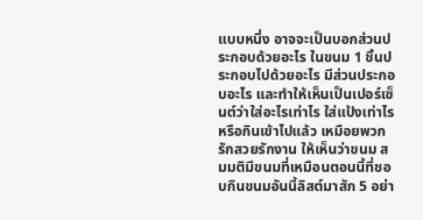แบบหนึ่ง อาจจะเป็นบอกส่วนประกอบด้วยอะไร ในขนม 1 ชิ้นประกอบไปด้วยอะไร มีส่วนประกอบอะไร และทำให้เห็นเป็นเปอร์เซ็นต์ว่าใส่อะไรเท่าไร ใส่แป้งเท่าไร หรือกินเข้าไปแล้ว เหมือยพวกรักสวยรักงาน ให้เห็นว่าขนม สมมติมีขนมที่เหมือนตอนนี้ที่ชอบกินขนมอันนี้ลิสต์มาสัก 5 อย่า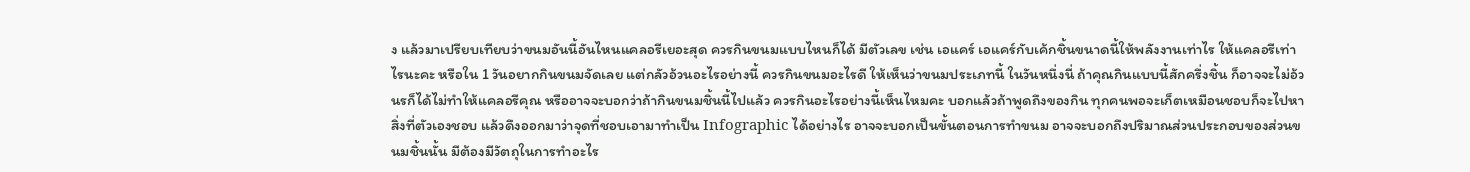ง แล้วมาเปรียบเทียบว่าขนมอันนี้อันไหนแคลอรีเยอะสุด ควรกินขนมแบบไหนก็ได้ มีตัวเลข เช่น เอแคร์ เอแคร์กับเค้กชิ้นขนาดนี้ให้พลังงานเท่าไร ให้แคลอรีเท่าไรนะคะ หรือใน 1 วันอยากกินขนมจัดเลย แต่กลัวอ้วนอะไรอย่างนี้ ควรกินขนมอะไรดี ให้เห็นว่าขนมประเภทนี้ ในวันหนึ่งนี่ ถ้าคุณกินแบบนี้สักครึ่งชิ้น ก็อาจจะไม่อ้วนรก็ได้ไม่ทำให้แคลอรีคุณ หรืออาจจะบอกว่าถ้ากินขนมชิ้นนี้ไปแล้ว ควรกินอะไรอย่างนี้เห็นไหมคะ บอกแล้วถ้าพูดถึงของกิน ทุกคนพอจะเก็ตเหมือนชอบก็จะไปหาสิ่งที่ตัวเองชอบ แล้วดึงออกมาว่าจุดที่ชอบเอามาทำเป็น Infographic ได้อย่างไร อาจจะบอกเป็นขั้นตอนการทำขนม อาจจะบอกถึงปริมาณส่วนประกอบของส่วนขนมชิ้นนั้น มีต้องมีวัตถุในการทำอะไร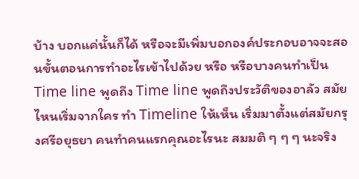บ้าง บอกแค่นั้นก็ได้ หรือจะมีเพิ่มบอกองค์ประกอบอาจจะสอนขั้นตอนการทำอะไรเข้าไปด้วย หรือ หรือบางคนทำเป็น Time line พูดถึง Time line พูดถึงประวัติของอาลัว สมัยไหนเริ่มจากใคร ทำ Timeline ให้เห็น เริ่มมาตั้งแต่สมัยกรุงศรีอยุธยา คนทำคนแรกคุณอะไรนะ สมมติ ๆ ๆ ๆ นะจริง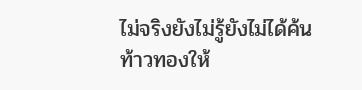ไม่จริงยังไม่รู้ยังไม่ได้ค้น ท้าวทองให้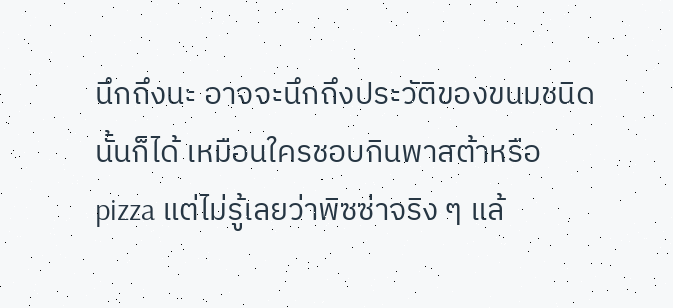นึกถึงนะ อาจจะนึกถึงประวัติของขนมชนิดนั้นก็ได้ เหมือนใครชอบกินพาสต้าหรือ pizza แต่ไม่รู้เลยว่าพิซซ่าจริง ๆ แล้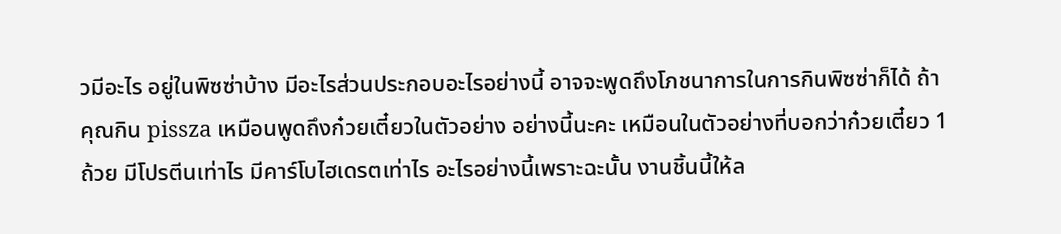วมีอะไร อยู่ในพิซซ่าบ้าง มีอะไรส่วนประกอบอะไรอย่างนี้ อาจจะพูดถึงโภชนาการในการกินพิซซ่าก็ได้ ถ้าคุณกิน pissza เหมือนพูดถึงก๋วยเตี๋ยวในตัวอย่าง อย่างนี้นะคะ เหมือนในตัวอย่างที่บอกว่าก๋วยเตี๋ยว 1 ถ้วย มีโปรตีนเท่าไร มีคาร์โบไฮเดรตเท่าไร อะไรอย่างนี้เพราะฉะนั้น งานชิ้นนี้ให้ล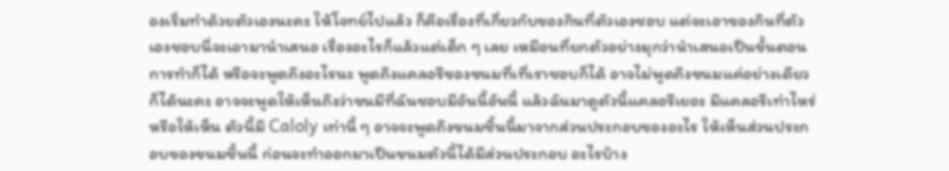องเริ่มทำด้วยตัวเองนะคะ ให้โจทย์ไปแล้ว ก็คือเรื่องที่เกี่ยวกับของกินที่ตัวเองชอบ แต่จะเอาของกินที่ตัวเองชอบนี่จะเอามานำเสนอ เรื่องอะไรก็แล้วแต่เด็ก ๆ เลย เหมือนที่ยกตัวอย่างมุกว่านำเสนอเป็นขั้นตอนการทำก็ได้ หรือจะพูดถึงอะไรนะ พูดถึงแคลอรีของขนมที่เที่เราชอบก็ได้ อาจไม่พูดถึงขนมแค่อย่างเดียวก็ได้นะคะ อาจจะพูดให้เห็นถึงว่าขนมีที่ฉันชอบมีอันนี้อันนี้ แล้วฉันมาดูตัวนี้แคลอรีเยอะ มีแคลอรีเท่าไหร่หรือให้เห็น ตัวนี้มี Caloly เท่านี้ ๆ อาจจะพูดถึงขนมชิ้นนี้มาจากส่วนประกอบของอะไร ให้เห็นส่วนประกอบของขนมชิ้นนี้ ก่อนจะทำออกมาเป็นขนมตัวนี้ได้มีส่วนประกอบ อะไรบ้าง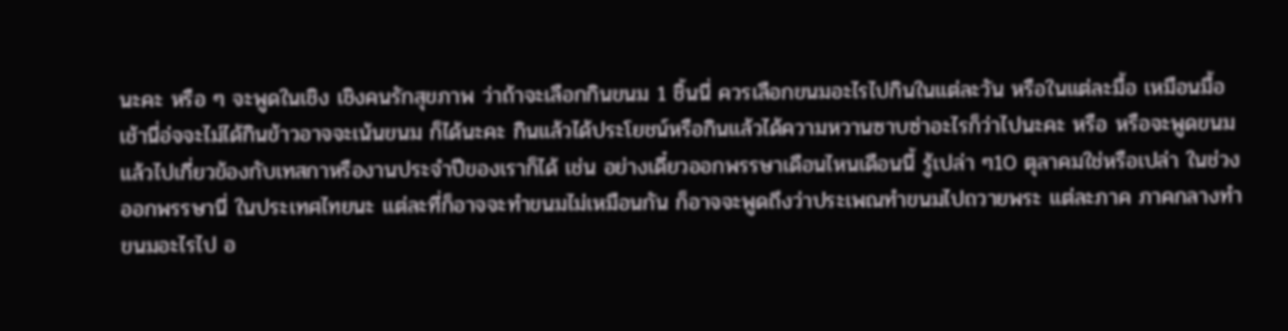นะคะ หรือ ๆ จะพูดในเชิง เชิงคนรักสุขภาพ ว่าถ้าจะเลือกกินขนม 1 ชิ้นนี่ ควรเลือกขนมอะไรไปกินในแต่ละวัน หรือในแต่ละมื้อ เหมือนมื้อเช้านี่อ่จจะไม่ได้กินข้าวอาจจะเน้นขนม ก็ได้นะคะ กินแล้วได้ประโยชน์หรือกินแล้วได้ความหวานซาบซ่าอะไรก็ว่าไปนะคะ หรือ หรือจะพูดขนมแล้วไปเกี่ยวข้องกับเทสกาหรืองานประจำปีของเราก็ได้ เช่น อย่างเดี๋ยวออกพรรษาเดือนไหนเดือนนี้ รู้เปล่า ๆ10 ตุลาคมใช่หรือเปล่า ในช่วงออกพรรษานี่ ในประเทศไทยนะ แต่ละที่ก็อาจจะทำขนมไม่เหมือนกัน ก็อาจจะพูดถึงว่าประเพณทำขนมไปถวายพระ แต่ละภาค ภาคกลางทำขนมอะไรไป อ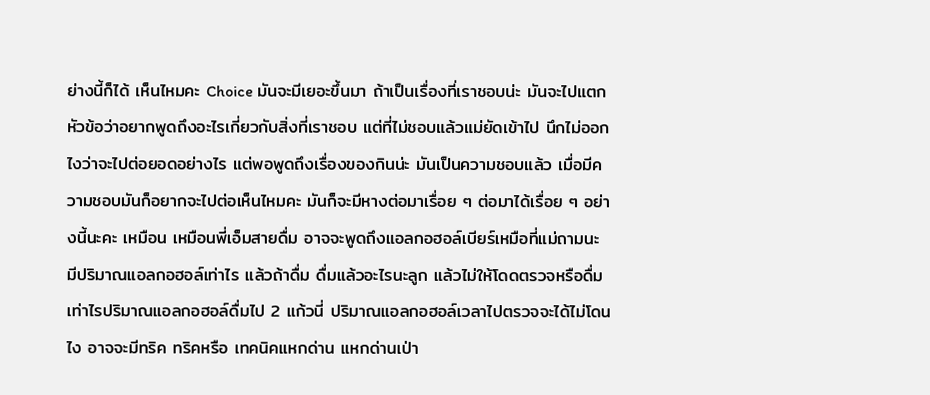ย่างนี้ก็ได้ เห็นไหมคะ Choice มันจะมีเยอะขึ้นมา ถ้าเป็นเรื่องที่เราชอบน่ะ มันจะไปแตกหัวข้อว่าอยากพูดถึงอะไรเกี่ยวกับสิ่งที่เราชอบ แต่ที่ไม่ชอบแล้วแม่ยัดเข้าไป นึกไม่ออกไงว่าจะไปต่อยอดอย่างไร แต่พอพูดถึงเรื่องของกินน่ะ มันเป็นความชอบแล้ว เมื่อมีความชอบมันก็อยากจะไปต่อเห็นไหมคะ มันก็จะมีหางต่อมาเรื่อย ๆ ต่อมาได้เรื่อย ๆ อย่างนี้นะคะ เหมือน เหมือนพี่เอ็มสายดื่ม อาจจะพูดถึงแอลกอฮอล์เบียร์เหมือที่แม่ถามนะ มีปริมาณแอลกอฮอล์เท่าไร แล้วถ้าดื่ม ดื่มแล้วอะไรนะลูก แล้วไม่ให้โดดตรวจหรือดื่มเท่าไรปริมาณแอลกอฮอล์ดื่มไป 2 แก้วนี่ ปริมาณแอลกอฮอล์เวลาไปตรวจจะได้ไม่โดนไง อาจจะมีทริค ทริคหรือ เทคนิคแหกด่าน แหกด่านเป่า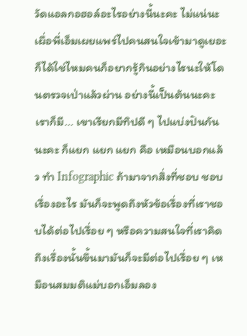วัดแอลกอฮอล์อะไรอย่างนี้นะคะ ไม่แน่นะ เผื่อพี่เอ็มเผยแพร่ไปคนสนใจเข้ามาดูเยอะก็ได้ใช่ไหมคนก็อยากรู้กินอย่างไรนะให้โดนตรวจเป่าแล้วผ่าน อย่างนี้เป็นต้นนะคะ เราก็มี... เขาเรียกมีทิปดี ๆ ไปแบ่งปันกันนะคะ ก็แยก แยก แยก คือ เหมือนบอกแล้ว ทำ Infographic ถ้ามาจากสิ่งที่ชอบ ชอบเรื่องอะไร มันก็จะพูดถึงหัวข้อเรื่องที่เราชอบได้ต่อไปเรื่อย ๆ หรือความสนใจที่เราคิดถึงเรื่องนั้นขึ้นมามันก็จะมีต่อไปเรื่อย ๆ เหมือนสมมติแม่บอกเอ็มลอง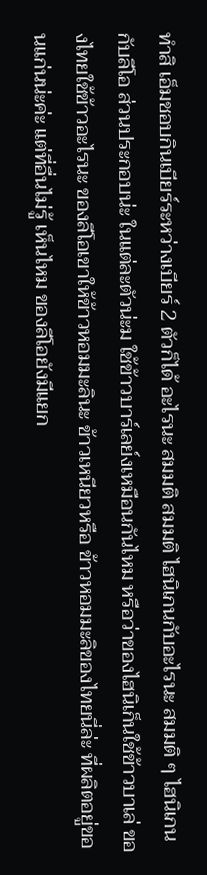ทำสิ เอ็มชอบกินเบียร์ระหว่างเบียร์ 2 ตัวก็ได้ อะไรนะ สมมติ สมมติ ไฮนิเกนกับอะไรนะ สมมติ ๆ ไฮนิเกนกับลีโอ ส่วนประกอบน่ะ ในแต่ละตัวน่ะม ใช้ข้าวบาร์เลย์งเหมือนกันไหม หรือว่าของไฮนิเก็นใช้ข้าวบาเล่ ของไทยใช้ข้าวอะไรนะ ของลีโอเขาให้ข้าวหอมมะลินะ ข้าวเหนียวหรือ ข้าวหอมมะลิของไทยนี่ล่ะ ที่ผลิตอยู่ขอนแก่นน่ะค่ะ แต่ที่อื่นไม่รู้ เห็นไหม ของลีโอยังมีแยก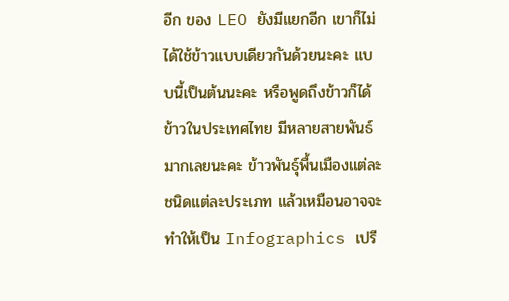อีก ของ LEO ยังมีแยกอีก เขาก็ไม่ได้ใช้ข้าวแบบเดียวกันด้วยนะคะ แบบนี้เป็นต้นนะคะ หรือพูดถึงข้าวก็ได้ข้าวในประเทศไทย มีหลายสายพันธ์มากเลยนะคะ ข้าวพันธ์ุพื้นเมืองแต่ละชนิดแต่ละประเภท แล้วเหมือนอาจจะทำให้เป็น Infographics เปรี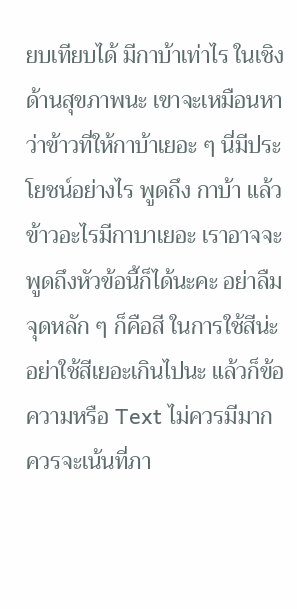ยบเทียบได้ มีกาบ้าเท่าไร ในเชิงด้านสุขภาพนะ เขาจะเหมือนหาว่าข้าวที่ให้กาบ้าเยอะ ๆ นี่มีประโยชน์อย่างไร พูดถึง กาบ้า แล้วข้าวอะไรมีกาบาเยอะ เราอาจจะพูดถึงหัวข้อนี้ก็ได้นะคะ อย่าลืมจุดหลัก ๆ ก็คือสี ในการใช้สีน่ะ อย่าใช้สีเยอะเกินไปนะ แล้วก็ข้อความหรือ Text ไม่ควรมีมาก ควรจะเน้นที่ภา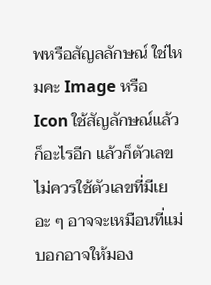พหรือสัญลลักษณ์ ใช่ไหมคะ Image หรือ Icon ใช้สัญลักษณ์แล้วก็อะไรอีก แล้วก็ตัวเลขไม่ควรใช้ตัวเลขที่มีเยอะ ๆ อาจจะเหมือนที่แม่บอกอาจให้มอง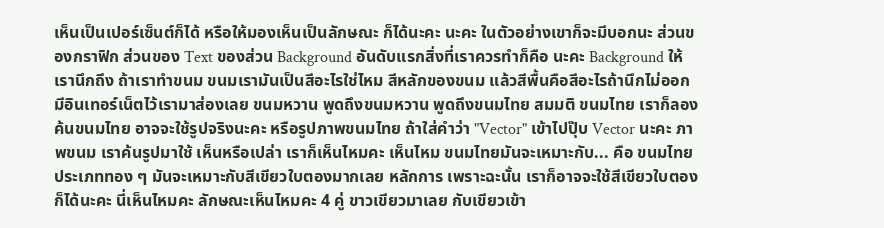เห็นเป็นเปอร์เซ็นต์ก็ได้ หรือให้มองเห็นเป็นลักษณะ ก็ได้นะคะ นะคะ ในตัวอย่างเขาก็จะมีบอกนะ ส่วนของกราฟิก ส่วนของ Text ของส่วน Background อันดับแรกสิ่งที่เราควรทำก็คือ นะคะ Background ให้เรานึกถึง ถ้าเราทำขนม ขนมเรามันเป็นสีอะไรใช่ไหม สีหลักของขนม แล้วสีพื้นคือสีอะไรถ้านึกไม่ออก มีอินเทอร์เน็ตไว้เรามาส่องเลย ขนมหวาน พูดถึงขนมหวาน พูดถึงขนมไทย สมมติ ขนมไทย เราก็ลองค้นขนมไทย อาจจะใช้รูปจริงนะคะ หรือรูปภาพขนมไทย ถ้าใส่คำว่า "Vector" เข้าไปปุ๊บ Vector นะคะ ภาพขนม เราค้นรูปมาใช้ เห็นหรือเปล่า เราก็เห็นไหมคะ เห็นไหม ขนมไทยมันจะเหมาะกับ... คือ ขนมไทยประเภททอง ๆ มันจะเหมาะกับสีเขียวใบตองมากเลย หลักการ เพราะฉะนั้น เราก็อาจจะใช้สีเขียวใบตองก็ได้นะคะ นี่เห็นไหมคะ ลักษณะเห็นไหมคะ 4 คู่ ขาวเขียวมาเลย กับเขียวเข้า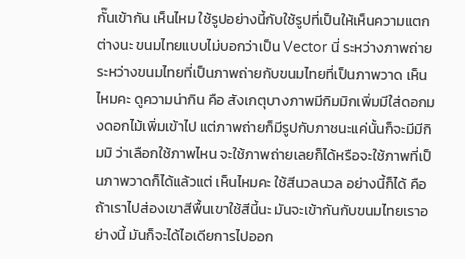กั๊นเข้ากัน เห็นไหม ใช้รูปอย่างนี้กับใช้รูปที่เป็นให้เห็นความแตกต่างนะ ขนมไทยแบบไม่บอกว่าเป็น Vector นี่ ระหว่างภาพถ่าย ระหว่างขนมไทยที่เป็นภาพถ่ายกับขนมไทยที่เป็นภาพวาด เห็นไหมคะ ดูความน่ากิน คือ สังเกตุบางภาพมีกิมมิกเพิ่มมีใส่ดอกมงดอกไม้เพิ่มเข้าไป แต่ภาพถ่ายก็มีรูปกับภาชนะแค่นั้นก็จะมีมีกิมมิ ว่าเลือกใช้ภาพไหน จะใช้ภาพถ่ายเลยก็ได้หรือจะใช้ภาพที่เป็นภาพวาดก็ได้แล้วแต่ เห็นไหมคะ ใช้สีนวลนวล อย่างนี้ก็ได้ คือ ถ้าเราไปส่องเขาสีพื้นเขาใช้สีนี้นะ มันจะเข้ากันกับขนมไทยเราอย่างนี้ มันก็จะได้ไอเดียการไปออก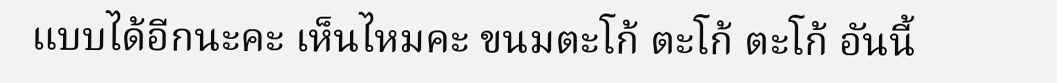แบบได้อีกนะคะ เห็นไหมคะ ขนมตะโก้ ตะโก้ ตะโก้ อันนี้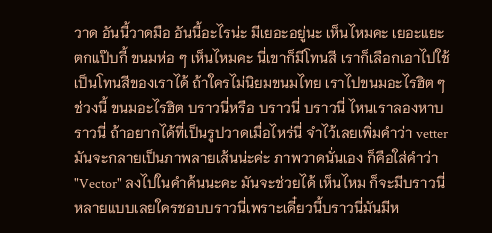วาด อันนี้วาดมือ อันนี้อะไรน่ะ มีเยอะอยู่นะ เห็นไหมคะ เยอะแยะ ตกแป๊บกี้ ขนมห่อ ๆ เห็นไหมคะ นี่เขาก็มีโทนสี เราก็เลือกเอาไปใช้เป็นโทนสีของเราได้ ถ้าใครไม่นิยมขนมไทย เราไปขนมอะไรฮิต ๆ ช่วงนี้ ขนมอะไรฮิต บราวนี่หรือ บราวนี่ บราวนี่ ไหนเราลองหาบราวนี่ ถ้าอยากได้ที่เป็นรูปวาดเมื่อไหร่นี่ จำไว้เลยเพิ่มคำว่า vetter มันจะกลายเป็นภาพลายเส้นน่ะค่ะ ภาพวาดนั่นเอง ก็คือใส่คำว่า "Vector" ลงไปในคำค้นนะคะ มันจะช่วยได้ เห็นไหม ก็จะมีบราวนี่หลายแบบเลยใครชอบบราวนี่เพราะเดี๋ยวนี้บราวนี่มันมีห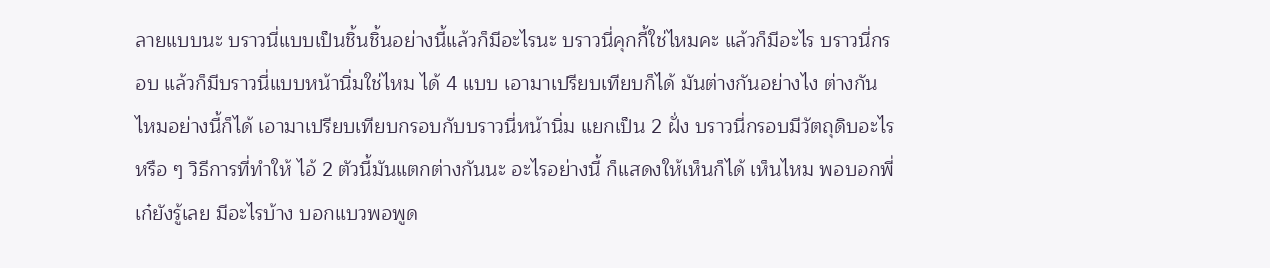ลายแบบนะ บราวนี่แบบเป็นชิ้นชิ้นอย่างนี้แล้วก็มีอะไรนะ บราวนี่คุกกี้ใช่ไหมคะ แล้วก็มีอะไร บราวนี่กรอบ แล้วก็มีบราวนี่แบบหน้านิ่มใช่ไหม ได้ 4 แบบ เอามาเปรียบเทียบก็ได้ มันต่างกันอย่างไง ต่างกันไหมอย่างนี้ก็ได้ เอามาเปรียบเทียบกรอบกับบราวนี่หน้านิ่ม แยกเป็น 2 ฝั่ง บราวนี่กรอบมีวัตถุดิบอะไร หรือ ๆ วิธีการที่ทำให้ ไอ้ 2 ตัวนี้มันแตกต่างกันนะ อะไรอย่างนี้ ก็แสดงให้เห็นก็ได้ เห็นไหม พอบอกพี่เก๋ยังรู้เลย มีอะไรบ้าง บอกแบวพอพูด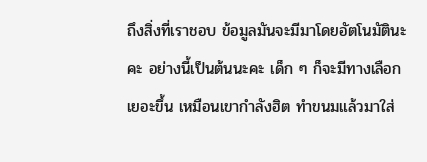ถึงสิ่งที่เราชอบ ข้อมูลมันจะมีมาโดยอัตโนมัตินะคะ อย่างนี้เป็นต้นนะคะ เด็ก ๆ ก็จะมีทางเลือกเยอะขึ้น เหมือนเขากำลังฮิต ทำขนมแล้วมาใส่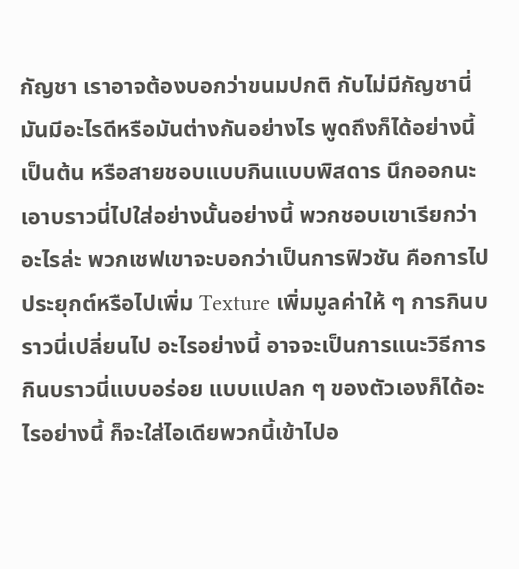กัญชา เราอาจต้องบอกว่าขนมปกติ กับไม่มีกัญชานี่มันมีอะไรดีหรือมันต่างกันอย่างไร พูดถึงก็ได้อย่างนี้เป็นต้น หรือสายชอบแบบกินแบบพิสดาร นึกออกนะ เอาบราวนี่ไปใส่อย่างนั้นอย่างนี้ พวกชอบเขาเรียกว่าอะไรล่ะ พวกเชฟเขาจะบอกว่าเป็นการฟิวชัน คือการไปประยุกต์หรือไปเพิ่ม Texture เพิ่มมูลค่าให้ ๆ การกินบราวนี่เปลี่ยนไป อะไรอย่างนี้ อาจจะเป็นการแนะวิธีการกินบราวนี่แบบอร่อย แบบแปลก ๆ ของตัวเองก็ได้อะไรอย่างนี้ ก็จะใส่ไอเดียพวกนี้เข้าไปอ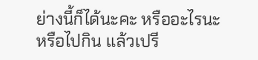ย่างนี้ก็ได้นะคะ หรืออะไรนะ หรือไปกิน แล้วเปรี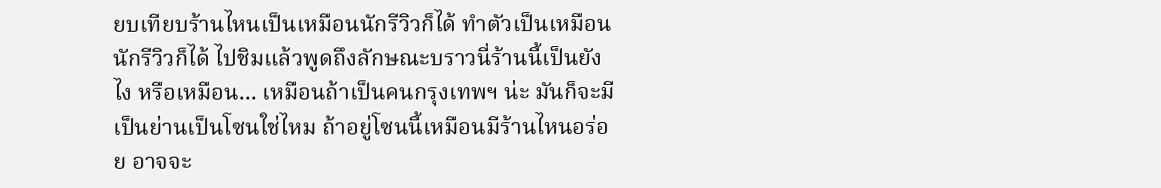ยบเทียบร้านไหนเป็นเหมือนนักรีวิวก็ได้ ทำตัวเป็นเหมือนนักรีวิวก็ได้ ไปชิมแล้วพูดถึงลักษณะบราวนี่ร้านนี้เป็นยังไง หรือเหมือน... เหมือนถ้าเป็นคนกรุงเทพฯ น่ะ มันก็จะมีเป็นย่านเป็นโซนใช่ไหม ถ้าอยู่โซนนี้เหมือนมีร้านไหนอร่อย อาจจะ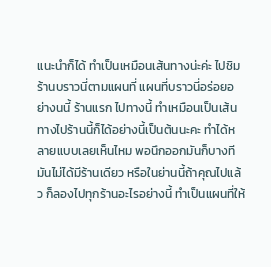แนะนำก็ได้ ทำเป็นเหมือนเส้นทางน่ะค่ะ ไปชิมร้านบราวนี่ตามแผนที่ แผนที่บราวนี่อร่อยอย่างนนี้ ร้านแรก ไปทางนี้ ทำเหมือนเป็นเส้นทางไปร้านนี้ก็ได้อย่างนี้เป็นต้นนะคะ ทำได้หลายแบบเลยเห็นไหม พอนึกออกมันก็บางทีมันไม่ได้มีร้านเดียว หรือในย่านนี้ถ้าคุณไปแล้ว ก็ลองไปทุกร้านอะไรอย่างนี้ ทำเป็นแผนที่ให้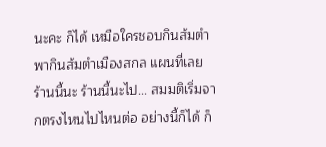นะคะ ก็ได้ เหมือใครชอบกินส้มตำ พากินส้มตำเมืองสกล แผนที่เลย ร้านนี้นะ ร้านนี้นะไป... สมมติเริ่มจากตรงไหนไปไหนต่อ อย่างนี้ก็ได้ ก็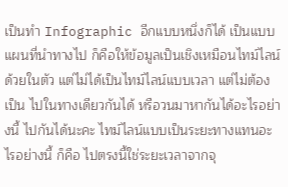เป็นทำ Infographic อีกแบบหนึ่งก็ได้ เป็นแบบแผนที่นำทางไป ก็คือให้ข้อมูลเป็นเชิงเหมือนไทม์ไลน์ด้วยในตัว แต่ไม่ได้เป็นไทม์ไลน์แบบเวลา แต่ไม่ต้องเป็น ไปในทางเดียวกันได้ หรือวนมาหากันได้อะไรอย่างนี้ ไปกันได้นะคะ ไทม์ไลน์แบบเป็นระยะทางแทนอะไรอย่างนี้ ก็คือ ไปตรงนี้ใช่ระยะเวลาจากจุ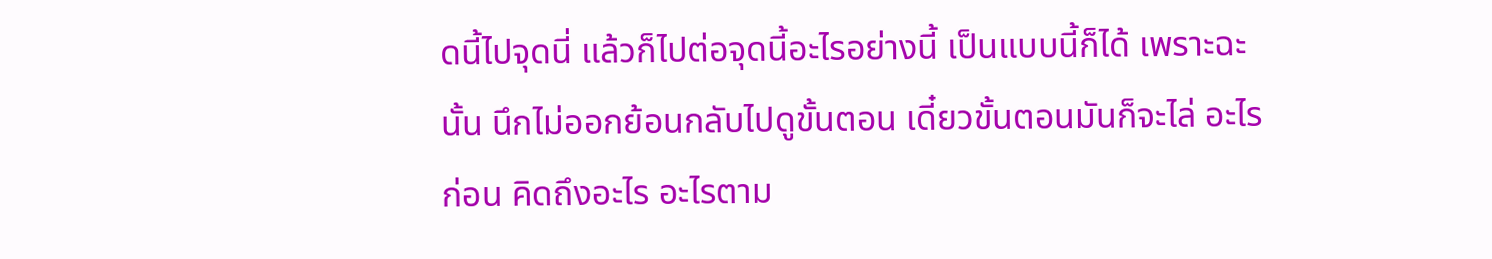ดนี้ไปจุดนี่ แล้วก็ไปต่อจุดนี้อะไรอย่างนี้ เป็นแบบนี้ก็ได้ เพราะฉะนั้น นึกไม่ออกย้อนกลับไปดูขั้นตอน เดี๋ยวขั้นตอนมันก็จะไล่ อะไรก่อน คิดถึงอะไร อะไรตาม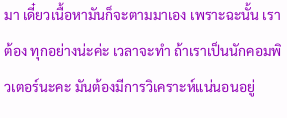มา เดี๋ยวเนื้อหามันก็จะตามมาเอง เพราะฉะนั้น เราต้อง ทุกอย่างน่ะค่ะ เวลาจะทำ ถ้าเราเป็นนักคอมพิวเตอร์นะคะ มันต้องมีการวิเคราะห์แน่นอนอยู่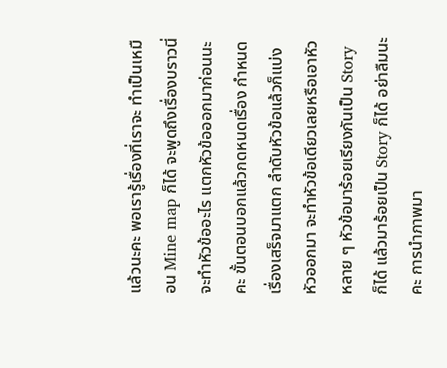แล้วนะคะ พอเรารู้เรื่องที่เราจะ ทำเป็นเหมือน Mine map ก็ได้ จะพูดถึงเรื่องบราวนี่จะทำหัวข้ออะไร แตกหัวข้อออกมาก่อนนะคะ ขั้นตอนบอกแล้วกดหนดเรื่อง กำหนดเรื่องเสร็จมาแตก ลำดับหัวข้อแล้วก็แบ่งหัวออกมา จะทำหัวข้อเดียวเลยหรือเอาหัวหลาย ๆ หัวข้อมาร้อยเรียงกันเป็น Story ก็ได้ แล้วมาร้อยเป็น Story ก็ได้ อย่าลืมนะคะ การนำภาพมา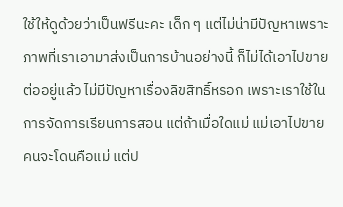ใช้ให้ดูด้วยว่าเป็นฟรีนะคะ เด็ก ๆ แต่ไม่น่ามีปัญหาเพราะภาพที่เราเอามาส่งเป็นการบ้านอย่างนี้ ก็ไม่ได้เอาไปขายต่ออยู่แล้ว ไม่มีปัญหาเรื่องลิขสิทธิ์หรอก เพราะเราใช้ในการจัดการเรียนการสอน แต่ถ้าเมื่อใดแม่ แม่เอาไปขาย คนจะโดนคือแม่ แต่ป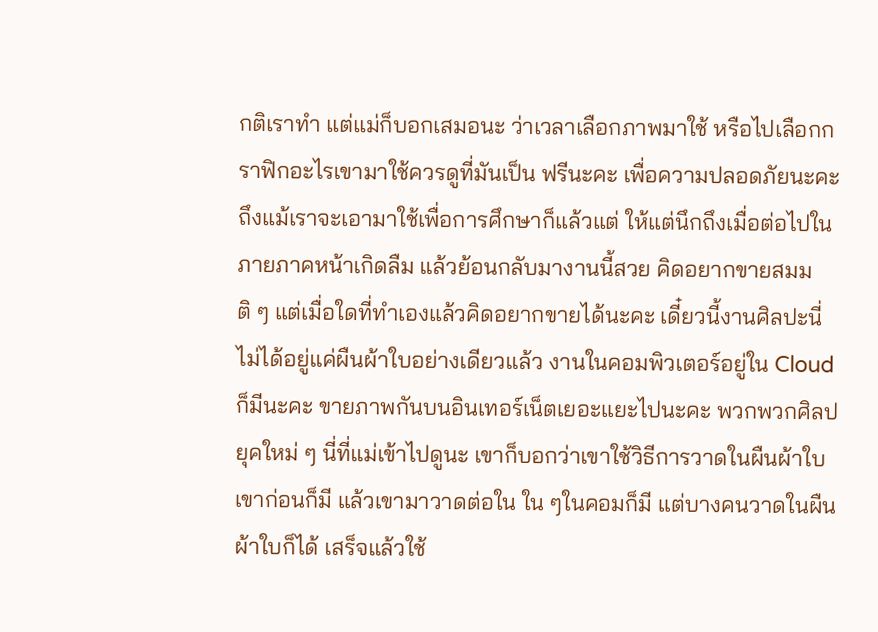กติเราทำ แต่แม่ก็บอกเสมอนะ ว่าเวลาเลือกภาพมาใช้ หรือไปเลือกกราฟิกอะไรเขามาใช้ควรดูที่มันเป็น ฟรีนะคะ เพื่อความปลอดภัยนะคะ ถึงแม้เราจะเอามาใช้เพื่อการศึกษาก็แล้วแต่ ให้แต่นึกถึงเมื่อต่อไปในภายภาคหน้าเกิดลืม แล้วย้อนกลับมางานนี้สวย คิดอยากขายสมมติ ๆ แต่เมื่อใดที่ทำเองแล้วคิดอยากขายได้นะคะ เดี๋ยวนี้งานศิลปะนี่ ไม่ได้อยู่แค่ผืนผ้าใบอย่างเดียวแล้ว งานในคอมพิวเตอร์อยู่ใน Cloud ก็มีนะคะ ขายภาพกันบนอินเทอร์เน็ตเยอะแยะไปนะคะ พวกพวกศิลปยุคใหม่ ๆ นี่ที่แม่เข้าไปดูนะ เขาก็บอกว่าเขาใช้วิธีการวาดในผืนผ้าใบเขาก่อนก็มี แล้วเขามาวาดต่อใน ใน ๆในคอมก็มี แต่บางคนวาดในผืนผ้าใบก็ได้ เสร็จแล้วใช้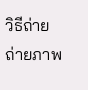วิธีถ่าย ถ่ายภาพ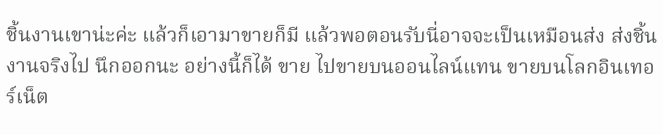ชิ้นงานเขาน่ะค่ะ แล้วก็เอามาขายก็มี แล้วพอตอนรับนี่อาจจะเป็นเหมือนส่ง ส่งชิ้นงานจริงไป นึกออกนะ อย่างนี้ก็ได้ ขาย ไปขายบนออนไลน์แทน ขายบนโลกอินเทอร์เน็ต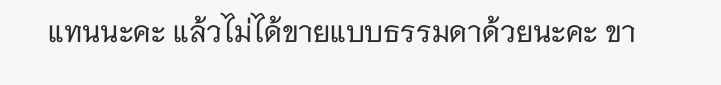แทนนะคะ แล้วไม่ได้ขายแบบธรรมดาด้วยนะคะ ขา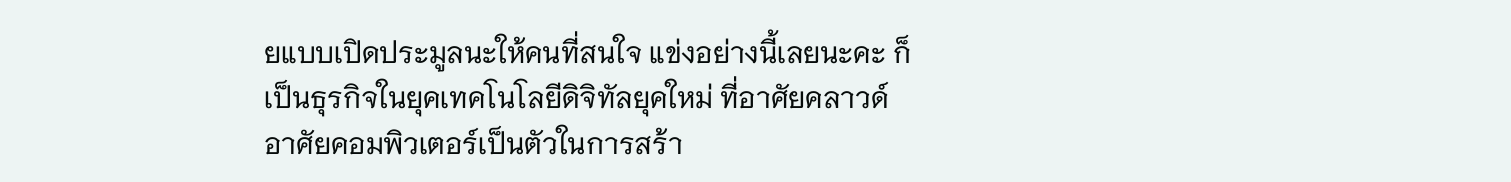ยแบบเปิดประมูลนะให้คนที่สนใจ แข่งอย่างนี้เลยนะคะ ก็เป็นธุรกิจในยุคเทคโนโลยีดิจิทัลยุคใหม่ ที่อาศัยคลาวด์ อาศัยคอมพิวเตอร์เป็นตัวในการสร้า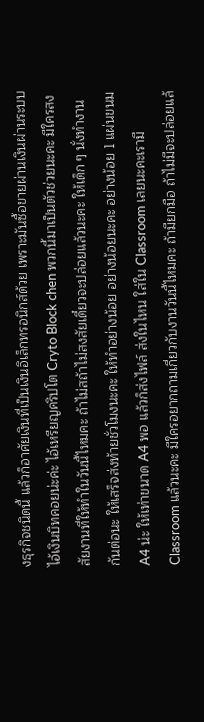งธุรกิจชนิดนี้ แล้วก็อาศัยเงินที่เป็นเงินอิเล็กทรอนิกส์ด้วย เพราะมันซื้อขายผ่านเงินผ่านระบบไอ้เงินบิทคอยน่ะค่ะ ไอ้เหรียญคริปโต Cryto Block chen พวกนี้มาเป็นตัวช่วยนะคะ มีใครสงสัยงานที่ให้ทำในวันนี้ไหมคะ ถ้าไม่สถ้าไม่สงสัยเดี๋ยวจะปล่อยแล้วนะคะ ให้เด็ก ๆ นั่งทำงานกันต่อนะ ให้เสร็จส่งท้ายชั่วโมงนะคะ ให้ทำอย่างน้อย อย่างน้อยนะคะ อย่างน้อย 1 แผ่นขนม A4 น่ะ ให้เท่าขนาด A4 พอ แล้วก็ส่งไฟล์ ส่งในไหน ใส่ใน Classroom เลยนะคะเรามี Classroom แล้วนะคะ มีใครอยากถามเกี่ยวกับงานวันนี้ไหมคะ ถ้ามียกมือ ถ้าไม่มีจะปล่อยแล้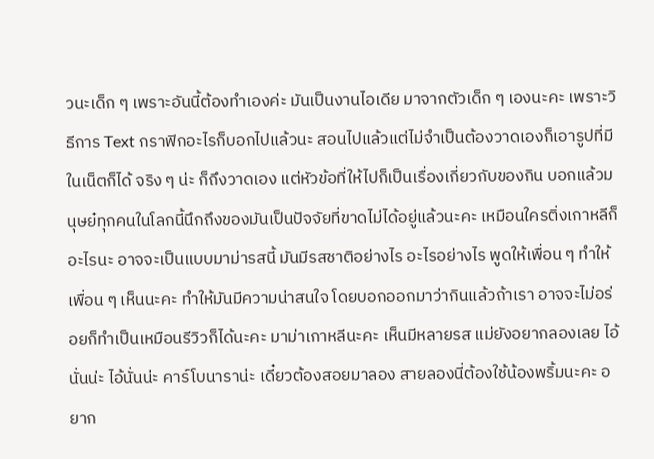วนะเด็ก ๆ เพราะอันนี้ต้องทำเองค่ะ มันเป็นงานไอเดีย มาจากตัวเด็ก ๆ เองนะคะ เพราะวิธีการ Text กราฟิกอะไรก็บอกไปแล้วนะ สอนไปแล้วแต่ไม่จำเป็นต้องวาดเองก็เอารูปที่มีในเน็ตก็ได้ จริง ๆ น่ะ ก็ถึงวาดเอง แต่หัวข้อที่ให้ไปก็เป็นเรื่องเกี่ยวกับของกิน บอกแล้วมนุษย๋ทุกคนในโลกนี้นึกถึงของมันเป็นปัจจัยที่ขาดไม่ได้อยู่แล้วนะคะ เหมือนใครติ่งเกาหลีก็อะไรนะ อาจจะเป็นแบบมาม่ารสนี้ มันมีรสชาติอย่างไร อะไรอย่างไร พูดให้เพื่อน ๆ ทำให้เพื่อน ๆ เห็นนะคะ ทำให้มันมีความน่าสนใจ โดยบอกออกมาว่ากินแล้วถ้าเรา อาจจะไม่อร่อยก็ทำเป็นเหมือนรีวิวก็ได้นะคะ มาม่าเกาหลีนะคะ เห็นมีหลายรส แม่ยังอยากลองเลย ไอ้นั่นน่ะ ไอ้นั่นน่ะ คาร์โบนาราน่ะ เดี๋ยวต้องสอยมาลอง สายลองนี่ต้องใช้น้องพริ้มนะคะ อยาก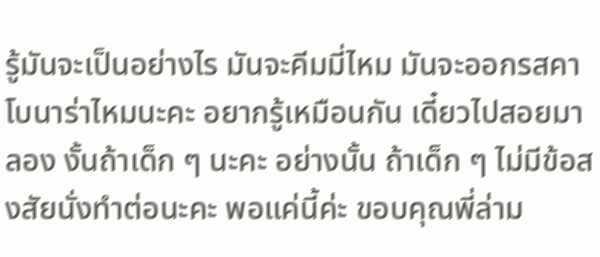รู้มันจะเป็นอย่างไร มันจะคีมมี่ไหม มันจะออกรสคาโบนาร่าไหมนะคะ อยากรู้เหมือนกัน เดี๋ยวไปสอยมาลอง งั้นถ้าเด็ก ๆ นะคะ อย่างนั้น ถ้าเด็ก ๆ ไม่มีข้อสงสัยนั่งทำต่อนะคะ พอแค่นี้ค่ะ ขอบคุณพี่ล่าม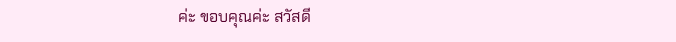ค่ะ ขอบคุณค่ะ สวัสดี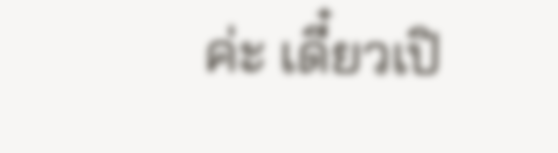ค่ะ เดี๋ยวเปิ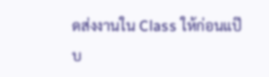ดส่งงานใน Class ให้ก่อนแป๊บ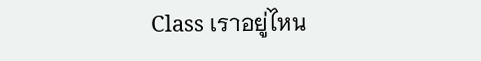Class เราอยู่ไหน